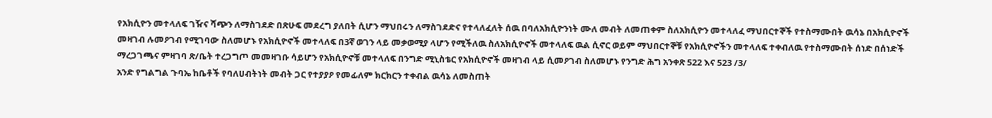የአክሲዮን መተላለፍ ገዥና ሻጭን ለማስገደድ በጽሁፍ መደረግ ያለበት ሲሆን ማህበሩን ለማስገደድና የተላለፈለት ሰዉ በባለአክሲዮንነት ሙለ መብት ለመጠቀም ስለአክሲዮን መተላለፈ ማህበርተኞች የተስማሙበት ዉሳኔ በአክሲዮኖች መዛገብ ሉመዖገብ የሚገባው ስለመሆኑ የአክሲዮኖች መተላለፍ በ3ኛ ወገን ላይ መቃወሚያ ላሆን የሚችለዉ ስለአክሲዮኖች መተላለፍ ዉል ሲኖር ወይም ማህበርተኞቹ የአክሲዮኖችን መተላለፍ ተቀብለዉ የተስማሙበት ሰነድ በሰነድች ማረጋገጫና ምዛገባ ጽ/ቤት ተረጋግጦ መመዛገቡ ሳይሆን የአክሲዮኖቹ መተላለፍ በንግድ ሚኒስቴር የአክሲዮኖች መዛገብ ላይ ሲመዖገብ ስለመሆኑ የንግድ ሕግ አንቀጽ 522 እና 523 /3/
አንድ የግልግል ጉባኤ ከቤቶች የባለሀብትነት መብት ጋር የተያያዖ የመፊለም ክርክርን ተቀብል ዉሳኔ ለመስጠት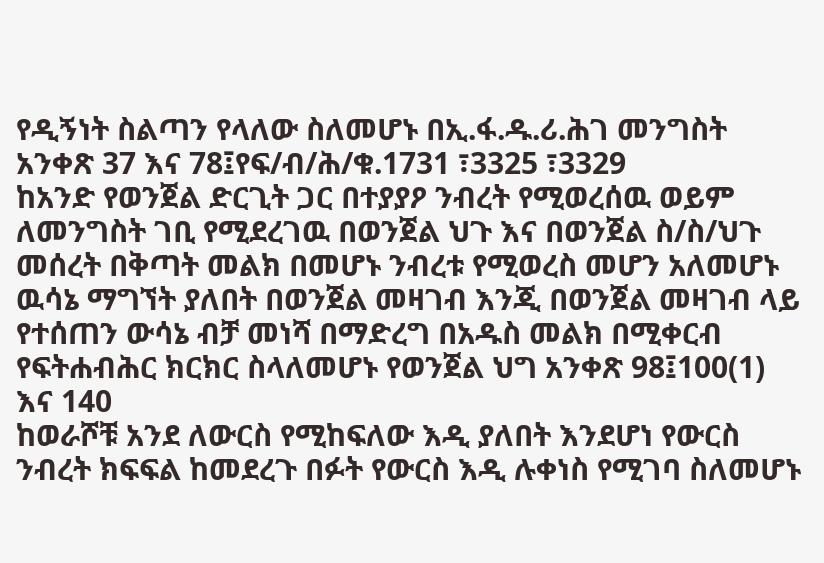የዲኝነት ስልጣን የላለው ስለመሆኑ በኢ.ፋ.ዱ.ሪ.ሕገ መንግስት አንቀጽ 37 እና 78፤የፍ/ብ/ሕ/ቁ.1731 ፣3325 ፣3329
ከአንድ የወንጀል ድርጊት ጋር በተያያዖ ንብረት የሚወረሰዉ ወይም ለመንግስት ገቢ የሚደረገዉ በወንጀል ህጉ እና በወንጀል ስ/ስ/ህጉ መሰረት በቅጣት መልክ በመሆኑ ንብረቱ የሚወረስ መሆን አለመሆኑ ዉሳኔ ማግኘት ያለበት በወንጀል መዛገብ እንጂ በወንጀል መዛገብ ላይ የተሰጠን ውሳኔ ብቻ መነሻ በማድረግ በአዱስ መልክ በሚቀርብ የፍትሐብሕር ክርክር ስላለመሆኑ የወንጀል ህግ አንቀጽ 98፤100(1) እና 140
ከወራሾቹ አንደ ለውርስ የሚከፍለው እዲ ያለበት እንደሆነ የውርስ ንብረት ክፍፍል ከመደረጉ በፉት የውርስ እዲ ሉቀነስ የሚገባ ስለመሆኑ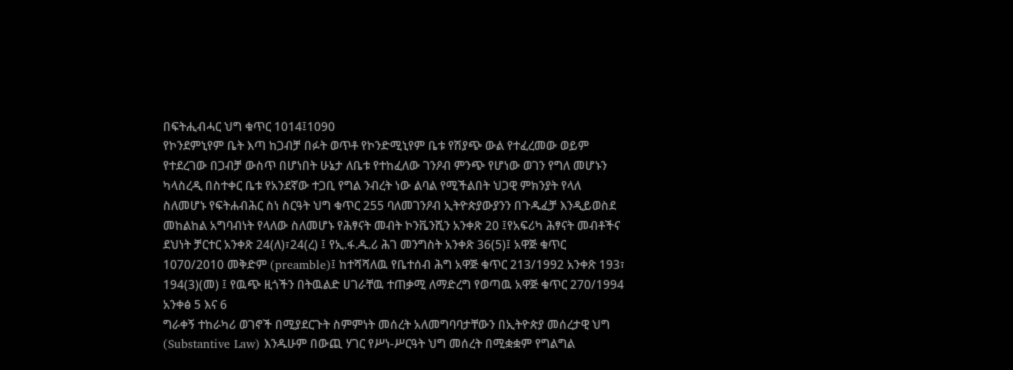በፍትሒብሓር ህግ ቁጥር 1014፤1090
የኮንደምኒየም ቤት እጣ ከጋብቻ በፉት ወጥቶ የኮንድሚኒየም ቤቱ የሽያጭ ውል የተፈረመው ወይም የተደረገው በጋብቻ ውስጥ በሆነበት ሁኔታ ለቤቱ የተከፈለው ገንዖብ ምንጭ የሆነው ወገን የግለ መሆኑን ካላስረዲ በስተቀር ቤቱ የአንደኛው ተጋቢ የግል ንብረት ነው ልባል የሚችልበት ህጋዊ ምክንያት የላለ ስለመሆኑ የፍትሐብሕር ስነ ስርዓት ህግ ቁጥር 255 ባለመገንዖብ ኢትዮጵያውያንን በጉዱፈቻ እንዲይወስደ መከልከል አግባብነት የላለው ስለመሆኑ የሕፃናት መብት ኮንቬንሺን አንቀጽ 20 ፤የአፍሪካ ሕፃናት መብቶችና ደህነት ቻርተር አንቀጽ 24(ለ)፣24(ረ) ፤ የኢ.ፋ.ዱ.ሪ ሕገ መንግስት አንቀጽ 36(5)፤ አዋጅ ቁጥር 1070/2010 መቅድም (preamble)፤ ከተሻሻለዉ የቤተሰብ ሕግ አዋጅ ቁጥር 213/1992 አንቀጽ 193፣ 194(3)(መ) ፤ የዉጭ ዚጎችን በትዉልድ ሀገራቸዉ ተጠቃሚ ለማድረግ የወጣዉ አዋጅ ቁጥር 270/1994 አንቀፅ 5 እና 6
ግራቀኝ ተከራካሪ ወገኖች በሚያደርጉት ስምምነት መሰረት አለመግባባታቸውን በኢትዮጵያ መሰረታዊ ህግ (Substantive Law) እንዱሁም በውጪ ሃገር የሥነ-ሥርዓት ህግ መሰረት በሚቋቋም የግልግል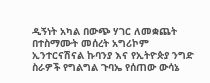ዲኝነት አካል በውጭ ሃገር ለመቋጨት በተስማሙት መሰረት አግሪኮም ኢንተርናሽናል ኩባንያ እና የኢትዮጵያ ንግድ ስራዎች የግልግል ጉባኤ የሰጠው ውሳኔ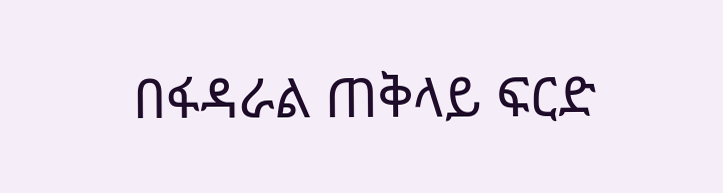በፋዳራል ጠቅላይ ፍርድ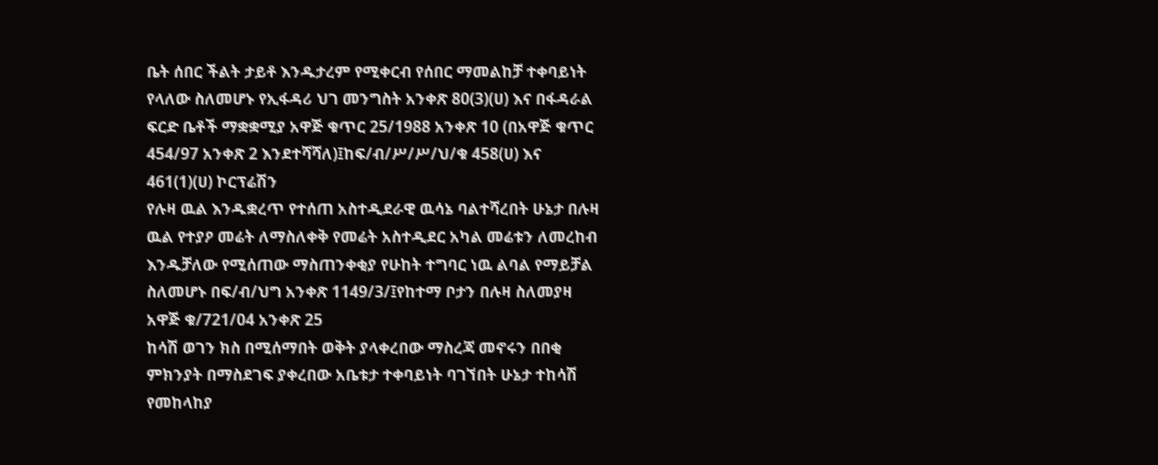ቤት ሰበር ችልት ታይቶ እንዱታረም የሚቀርብ የሰበር ማመልከቻ ተቀባይነት የላለው ስለመሆኑ የኢፋዳሪ ህገ መንግስት አንቀጽ 80(3)(ሀ) እና በፋዳራል ፍርድ ቤቶች ማቋቋሚያ አዋጅ ቁጥር 25/1988 አንቀጽ 10 (በአዋጅ ቁጥር 454/97 አንቀጽ 2 እንደተሻሻለ)፤ከፍ/ብ/ሥ/ሥ/ህ/ቁ 458(ሀ) እና 461(1)(ሀ) ኮርፕሬሽን
የሉዛ ዉል እንዱቋረጥ የተሰጠ አስተዲደራዊ ዉሳኔ ባልተሻረበት ሁኔታ በሉዛ ዉል የተያዖ መሬት ለማስለቀቅ የመሬት አስተዲደር አካል መሬቱን ለመረከብ እንዱቻለው የሚሰጠው ማስጠንቀቂያ የሁከት ተግባር ነዉ ልባል የማይቻል ስለመሆኑ በፍ/ብ/ህግ አንቀጽ 1149/3/፤የከተማ ቦታን በሉዛ ስለመያዛ አዋጅ ቁ/721/04 አንቀጽ 25
ከሳሽ ወገን ክስ በሚሰማበት ወቅት ያላቀረበው ማስረጃ መኖሩን በበቂ ምክንያት በማስደገፍ ያቀረበው አቤቱታ ተቀባይነት ባገኘበት ሁኔታ ተከሳሽ የመከላከያ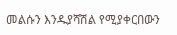መልሱን እንዱያሻሽል የሚያቀርበውን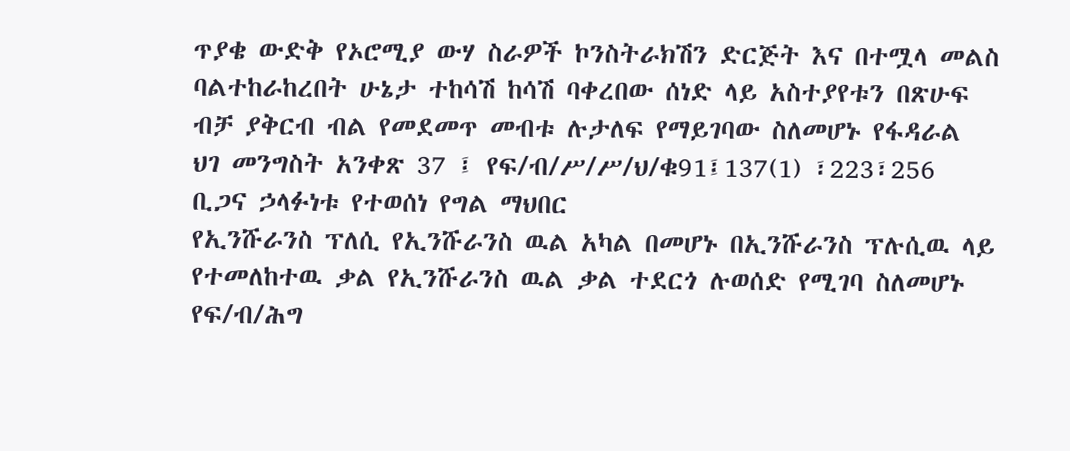ጥያቄ ውድቅ የኦሮሚያ ውሃ ስራዎች ኮንስትራክሽን ድርጅት እና በተሟላ መልስ ባልተከራከረበት ሁኔታ ተከሳሽ ከሳሽ ባቀረበው ሰነድ ላይ አስተያየቱን በጽሁፍ ብቻ ያቅርብ ብል የመደመጥ መብቱ ሉታለፍ የማይገባው ስለመሆኑ የፋዳራል ህገ መንግስት አንቀጽ 37 ፤ የፍ/ብ/ሥ/ሥ/ህ/ቁ91፤137(1) ፣223፣256 ቢጋና ኃላፉነቱ የተወሰነ የግል ማህበር
የኢንሹራንስ ፕለሲ የኢንሹራንስ ዉል አካል በመሆኑ በኢንሹራንስ ፕሉሲዉ ላይ የተመለከተዉ ቃል የኢንሹራንስ ዉል ቃል ተደርጎ ሉወሰድ የሚገባ ስለመሆኑ የፍ/ብ/ሕግ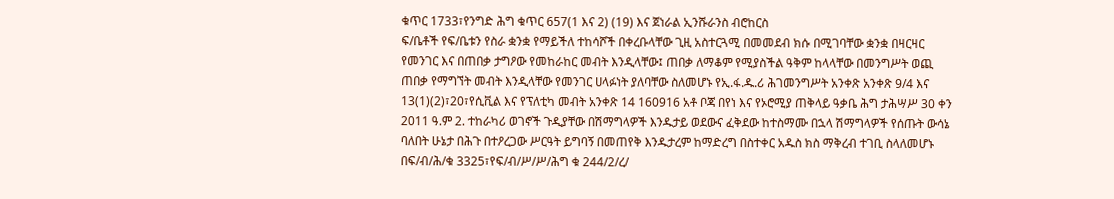ቁጥር 1733፣የንግድ ሕግ ቁጥር 657(1 እና 2) (19) እና ጀነራል ኢንሹራንስ ብሮከርስ
ፍ/ቤቶች የፍ/ቤቱን የስራ ቋንቋ የማይችለ ተከሳሾች በቀረቡላቸው ጊዚ አስተርጓሚ በመመደብ ክሱ በሚገባቸው ቋንቋ በዛርዛር የመንገር እና በጠበቃ ታግዖው የመከራከር መብት እንዲላቸው፤ ጠበቃ ለማቆም የሚያስችል ዓቅም ከላላቸው በመንግሥት ወጪ ጠበቃ የማግኘት መብት እንዲላቸው የመንገር ሀላፉነት ያለባቸው ስለመሆኑ የኢ.ፋ.ዱ.ሪ ሕገመንግሥት አንቀጽ አንቀጽ 9/4 እና 13(1)(2)፣20፣የሲቪል እና የፕለቲካ መብት አንቀጽ 14 160916 አቶ ቦጃ በየነ እና የኦሮሚያ ጠቅላይ ዓቃቤ ሕግ ታሕሣሥ 30 ቀን 2011 ዓ.ም 2. ተከራካሪ ወገኖች ጉዲያቸው በሽማግላዎች እንዱታይ ወደውና ፈቅደው ከተስማሙ በኋላ ሽማግላዎች የሰጡት ውሳኔ ባለበት ሁኔታ በሕጉ በተዖረጋው ሥርዓት ይግባኝ በመጠየቅ እንዱታረም ከማድረግ በስተቀር አዱስ ክስ ማቅረብ ተገቢ ስላለመሆኑ በፍ/ብ/ሕ/ቁ 3325፣የፍ/ብ/ሥ/ሥ/ሕግ ቁ 244/2/ረ/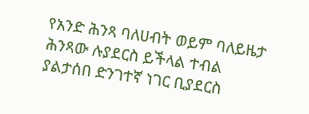የአንድ ሕንጻ ባለሀብት ወይም ባለይዜታ ሕንጻው ሉያደርስ ይችላል ተብል ያልታሰበ ድንገተኛ ነገር ቢያደርስ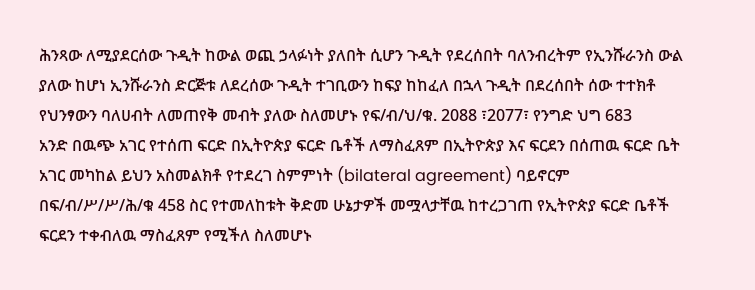ሕንጻው ለሚያደርሰው ጉዲት ከውል ወጪ ኃላፉነት ያለበት ሲሆን ጉዲት የደረሰበት ባለንብረትም የኢንሹራንስ ውል ያለው ከሆነ ኢንሹራንስ ድርጅቱ ለደረሰው ጉዲት ተገቢውን ከፍያ ከከፈለ በኋላ ጉዲት በደረሰበት ሰው ተተክቶ የህንፃውን ባለሀብት ለመጠየቅ መብት ያለው ስለመሆኑ የፍ/ብ/ህ/ቁ. 2088 ፣2077፣ የንግድ ህግ 683
አንድ በዉጭ አገር የተሰጠ ፍርድ በኢትዮጵያ ፍርድ ቤቶች ለማስፈጸም በኢትዮጵያ እና ፍርደን በሰጠዉ ፍርድ ቤት አገር መካከል ይህን አስመልክቶ የተደረገ ስምምነት (bilateral agreement) ባይኖርም በፍ/ብ/ሥ/ሥ/ሕ/ቁ 458 ስር የተመለከቱት ቅድመ ሁኔታዎች መሟላታቸዉ ከተረጋገጠ የኢትዮጵያ ፍርድ ቤቶች ፍርደን ተቀብለዉ ማስፈጸም የሚችለ ስለመሆኑ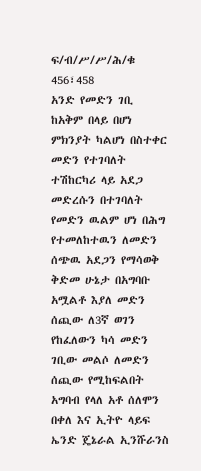ፍ/ብ/ሥ/ሥ/ሕ/ቁ 456፣458
አንድ የመድን ገቢ ከአቅም በላይ በሆነ ምክንያት ካልሆነ በስተቀር መድን የተገባለት ተሽከርካሪ ላይ አደጋ መድረሱን በተገባለት የመድን ዉልም ሆነ በሕግ የተመለከተዉን ለመድን ሰጭዉ አደጋን የማሳወቅ ቅድመ ሁኔታ በአግባቡ አሟልቶ እያለ መድን ሰጪው ለ3ኛ ወገን የከፈለውን ካሳ መድን ገቢው መልሶ ለመድን ሰጪው የሚከፍልበት አግባብ የላለ አቶ ሰለሞን በቀለ እና ኢትዮ ላይፍ ኤንድ ጄኔራል ኢንሹራንስ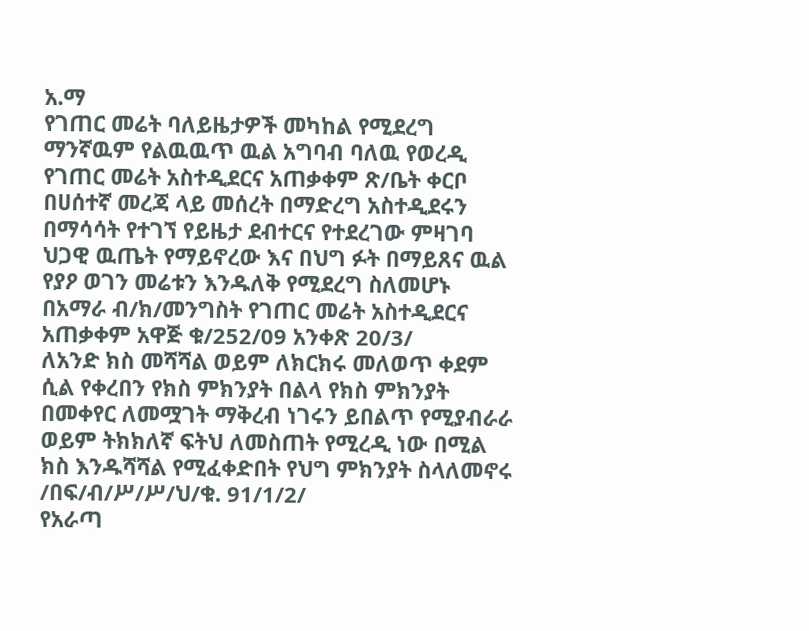አ.ማ
የገጠር መሬት ባለይዜታዎች መካከል የሚደረግ ማንኛዉም የልዉዉጥ ዉል አግባብ ባለዉ የወረዲ የገጠር መሬት አስተዲደርና አጠቃቀም ጽ/ቤት ቀርቦ በሀሰተኛ መረጃ ላይ መሰረት በማድረግ አስተዲደሩን በማሳሳት የተገኘ የይዜታ ደብተርና የተደረገው ምዛገባ ህጋዊ ዉጤት የማይኖረው እና በህግ ፉት በማይጸና ዉል የያዖ ወገን መሬቱን እንዱለቅ የሚደረግ ስለመሆኑ በአማራ ብ/ክ/መንግስት የገጠር መሬት አስተዲደርና አጠቃቀም አዋጅ ቁ/252/09 አንቀጽ 20/3/
ለአንድ ክስ መሻሻል ወይም ለክርክሩ መለወጥ ቀደም ሲል የቀረበን የክስ ምክንያት በልላ የክስ ምክንያት በመቀየር ለመሟገት ማቅረብ ነገሩን ይበልጥ የሚያብራራ ወይም ትክክለኛ ፍትህ ለመስጠት የሚረዲ ነው በሚል ክስ እንዱሻሻል የሚፈቀድበት የህግ ምክንያት ስላለመኖሩ /በፍ/ብ/ሥ/ሥ/ህ/ቁ. 91/1/2/
የአራጣ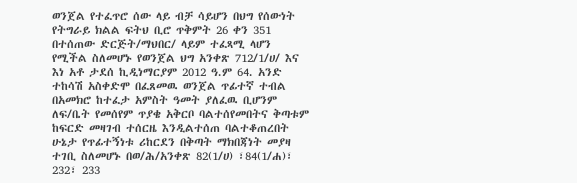ወንጀል የተፈጥሮ ሰው ላይ ብቻ ሳይሆን በህግ የሰውነት የትግራይ ክልል ፍትህ ቢሮ ጥቅምት 26 ቀን 351 በተሰጠው ድርጅት/ማህበር/ ላይም ተፈጻሚ ላሆን የሚችል ስለመሆኑ የወንጀል ህግ አንቀጽ 712/1/ሀ/ እና እነ አቶ ታደሰ ኪዲነማርያም 2012 ዓ.ም 64. አንድ ተከሳሽ አስቀድሞ በፈጸመዉ ወንጀል ጥፊተኛ ተብል በአመክሮ ከተፈታ አምስት ዓመት ያለፈዉ ቢሆንም ለፍ/ቤት የመሰየም ጥያቄ አቅርቦ ባልተሰየመበትና ቅጣቱም ከፍርድ መዛገብ ተሰርዜ እንዲልተሰጠ ባልተቆጠረበት ሁኔታ የጥፊተኝነቱ ሪከርደን በቅጣት ማክበጃነት መያዛ ተገቢ ስለመሆኑ በወ/ሕ/አንቀጽ 82(1/ሀ) ፣84(1/ሐ)፣ 232፣ 233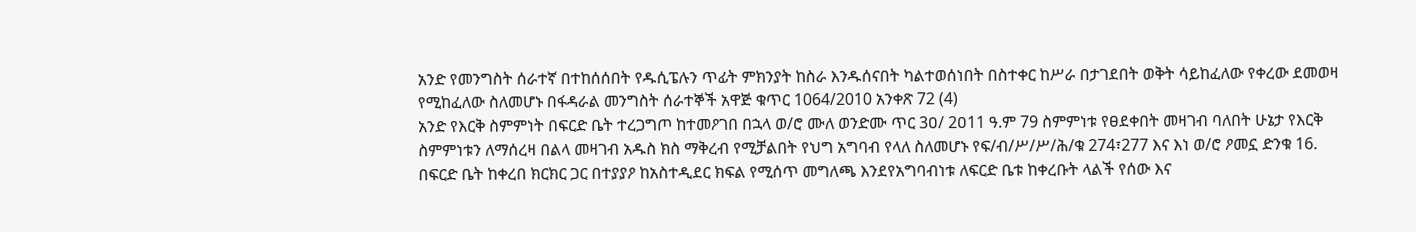አንድ የመንግስት ሰራተኛ በተከሰሰበት የዱሲፔሉን ጥፊት ምክንያት ከስራ እንዱሰናበት ካልተወሰነበት በስተቀር ከሥራ በታገደበት ወቅት ሳይከፈለው የቀረው ደመወዛ የሚከፈለው ስለመሆኑ በፋዳራል መንግስት ሰራተኞች አዋጅ ቁጥር 1064/2010 አንቀጽ 72 (4)
አንድ የእርቅ ስምምነት በፍርድ ቤት ተረጋግጦ ከተመዖገበ በኋላ ወ/ሮ ሙለ ወንድሙ ጥር 3ዐ/ 2ዐ11 ዓ.ም 79 ስምምነቱ የፀደቀበት መዛገብ ባለበት ሁኔታ የእርቅ ስምምነቱን ለማሰረዛ በልላ መዛገብ አዱስ ክስ ማቅረብ የሚቻልበት የህግ አግባብ የላለ ስለመሆኑ የፍ/ብ/ሥ/ሥ/ሕ/ቁ 274፣277 እና እነ ወ/ሮ ዖመኗ ድንቁ 16. በፍርድ ቤት ከቀረበ ክርክር ጋር በተያያዖ ከአስተዲደር ክፍል የሚሰጥ መግለጫ እንደየአግባብነቱ ለፍርድ ቤቱ ከቀረቡት ላልች የሰው እና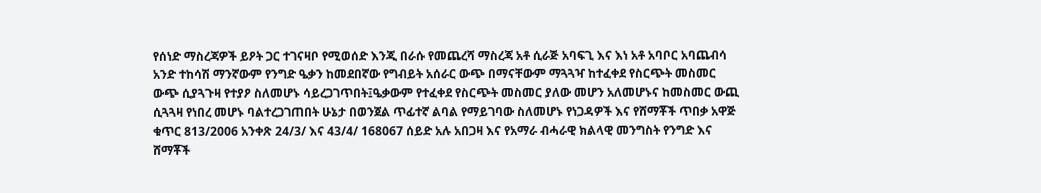የሰነድ ማስረጃዎች ይዖት ጋር ተገናዛቦ የሚወሰድ እንጂ በራሱ የመጨረሻ ማስረጃ አቶ ሲራጅ አባፍጊ እና እነ አቶ አባቦር አባጨብሳ
አንድ ተከሳሽ ማንኛውም የንግድ ዔቃን ከመደበኛው የግብይት አሰራር ውጭ በማናቸውም ማጓጓዣ ከተፈቀደ የስርጭት መስመር ውጭ ሲያጓጉዛ የተያዖ ስለመሆኑ ሳይረጋገጥበት፤ዔቃውም የተፈቀደ የስርጭት መስመር ያለው መሆን አለመሆኑና ከመስመር ውጪ ሲጓጓዛ የነበረ መሆኑ ባልተረጋገጠበት ሁኔታ በወንጀል ጥፊተኛ ልባል የማይገባው ስለመሆኑ የነጋዳዎች እና የሸማቾች ጥበቃ አዋጅ ቁጥር 813/2006 አንቀጽ 24/3/ እና 43/4/ 168067 ሰይድ አሉ አበጋዛ እና የአማራ ብሓራዊ ክልላዊ መንግስት የንግድ እና ሸማቾች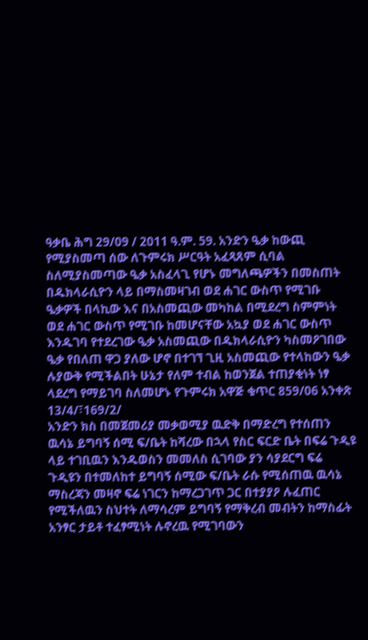ዓቃቤ ሕግ 29/09 / 2011 ዓ.ም. 59. አንድን ዔቃ ከውጪ የሚያስመጣ ሰው ለጉምሩክ ሥርዓት አፈጻጸም ሲባል ስለሚያስመጣው ዔቃ አስፈላጊ የሆኑ መግለጫዎችን በመስጠት በዱክላራሲዮን ላይ በማስመዛገብ ወደ ሐገር ውስጥ የሚገቡ ዔቃዎች በላኪው እና በአስመጪው መካከል በሚደረግ ስምምነት ወደ ሐገር ውስጥ የሚገቡ ከመሆናቸው አኳያ ወደ ሐገር ውስጥ እንዱገባ የተደረገው ዔቃ አስመጪው በዱክላራሲዮን ካስመዖገበው ዔቃ የበለጠ ዋጋ ያለው ሆኖ በተገኘ ጊዚ አስመጪው የተላከውን ዔቃ ሉያውቅ የሚችልበት ሁኔታ የለም ተብል ከወንጀል ተጠያቂነት ነፃ ላደረግ የማይገባ ስለመሆኑ የጉምሩክ አዋጅ ቁጥር 859/06 አንቀጽ 13/4/፣169/2/
አንድን ክስ በመጀመሪያ መቃወሚያ ዉድቅ በማድረግ የተሰጠን ዉሳኔ ይግባኝ ሰሚ ፍ/ቤት ከሻረው በኋላ የስር ፍርድ ቤት በፍሬ ጉዲዩ ላይ ተገቢዉን እንዱወስን መመለስ ሲገባው ያን ሳያደርግ ፍሬ ጉዲዩን በተመለከተ ይግባኝ ሰሚው ፍ/ቤት ራሱ የሚሰጠዉ ዉሳኔ ማስረጃን መዛኖ ፍሬ ነገርን ከማረጋገጥ ጋር በተያያዖ ሉፈጠር የሚችለዉን ስህተት ለማሳረም ይግባኝ የማቅረብ መብትን ከማስፊት አንፃር ታይቶ ተፈፃሚነት ሉኖረዉ የሚገባውን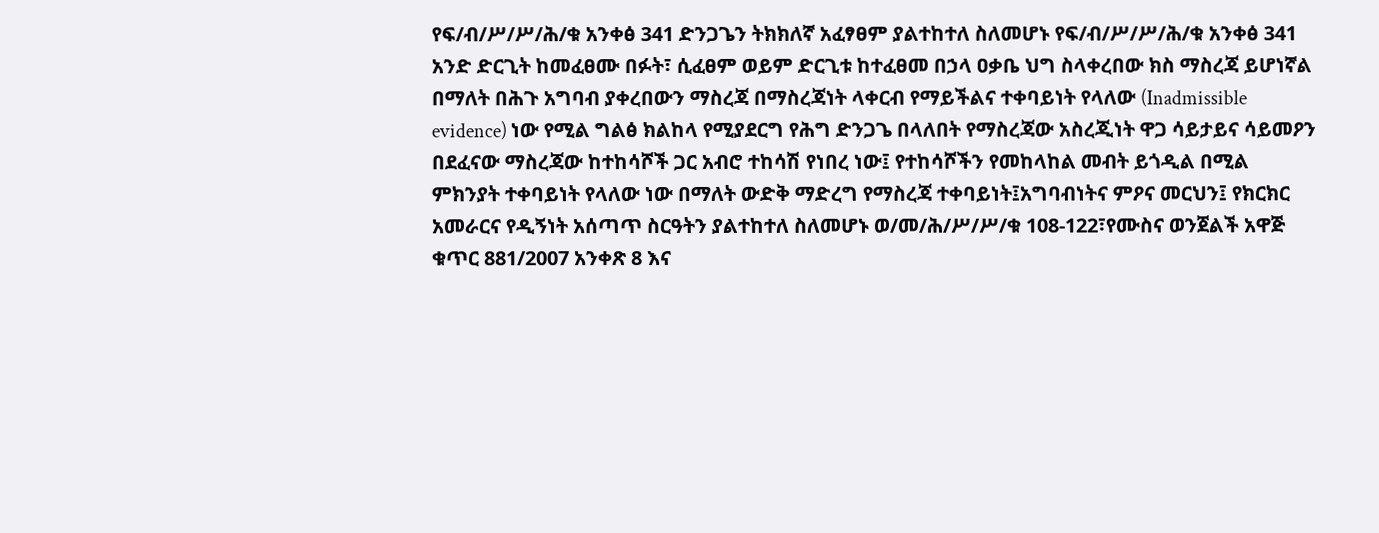የፍ/ብ/ሥ/ሥ/ሕ/ቁ አንቀፅ 341 ድንጋጌን ትክክለኛ አፈፃፀም ያልተከተለ ስለመሆኑ የፍ/ብ/ሥ/ሥ/ሕ/ቁ አንቀፅ 341
አንድ ድርጊት ከመፈፀሙ በፉት፣ ሲፈፀም ወይም ድርጊቱ ከተፈፀመ በኃላ ዐቃቤ ህግ ስላቀረበው ክስ ማስረጃ ይሆነኛል በማለት በሕጉ አግባብ ያቀረበውን ማስረጃ በማስረጃነት ላቀርብ የማይችልና ተቀባይነት የላለው (Inadmissible evidence) ነው የሚል ግልፅ ክልከላ የሚያደርግ የሕግ ድንጋጌ በላለበት የማስረጃው አስረጂነት ዋጋ ሳይታይና ሳይመዖን በደፈናው ማስረጃው ከተከሳሾች ጋር አብሮ ተከሳሽ የነበረ ነው፤ የተከሳሾችን የመከላከል መብት ይጎዲል በሚል ምክንያት ተቀባይነት የላለው ነው በማለት ውድቅ ማድረግ የማስረጃ ተቀባይነት፤አግባብነትና ምዖና መርህን፤ የክርክር አመራርና የዲኝነት አሰጣጥ ስርዓትን ያልተከተለ ስለመሆኑ ወ/መ/ሕ/ሥ/ሥ/ቁ 108-122፣የሙስና ወንጀልች አዋጅ ቁጥር 881/2007 አንቀጽ 8 እና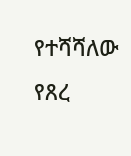የተሻሻለው የጸረ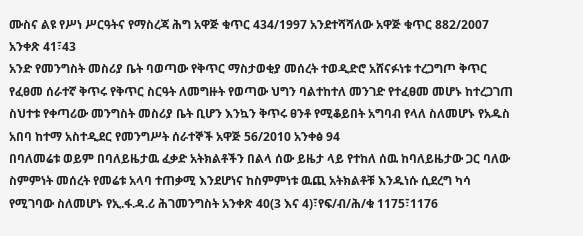ሙስና ልዩ የሥነ ሥርዓትና የማስረጃ ሕግ አዋጅ ቁጥር 434/1997 አንደተሻሻለው አዋጅ ቁጥር 882/2007 አንቀጽ 41፣43
አንድ የመንግስት መስሪያ ቤት ባወጣው የቅጥር ማስታወቂያ መሰረት ተወዲድሮ አሸናፉነቱ ተረጋግጦ ቅጥር የፈፀመ ሰራተኛ ቅጥሩ የቅጥር ስርዓት ለመግዙት የወጣው ህግን ባልተከተለ መንገድ የተፈፀመ መሆኑ ከተረጋገጠ ስህተቱ የቀጣሪው መንግስት መስሪያ ቤት ቢሆን እንኳን ቅጥሩ ፀንቶ የሚቆይበት አግባብ የላለ ስለመሆኑ የአዱስ አበባ ከተማ አስተዲደር የመንግሥት ሰራተኞች አዋጅ 56/2010 አንቀፅ 94
በባለመሬቱ ወይም በባለይዜታዉ ፈቃድ አትክልቶችን በልላ ሰው ይዜታ ላይ የተከለ ሰዉ ከባለይዜታው ጋር ባለው ስምምነት መሰረት የመሬቱ አላባ ተጠቃሚ እንደሆነና ከስምምነቱ ዉጪ አትክልቶቹ እንዱነሱ ሲደረግ ካሳ የሚገባው ስለመሆኑ የኢ.ፋ.ዳ.ሪ ሕገመንግስት አንቀጽ 40(3 እና 4)፣የፍ/ብ/ሕ/ቁ 1175፣1176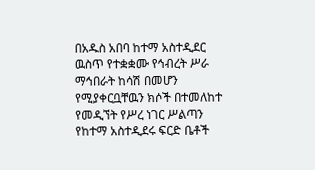በአዱስ አበባ ከተማ አስተዲደር ዉስጥ የተቋቋሙ የኅብረት ሥራ ማኅበራት ከሳሽ በመሆን የሚያቀርቧቸዉን ክሶች በተመለከተ የመዲኘት የሥረ ነገር ሥልጣን የከተማ አስተዲደሩ ፍርድ ቤቶች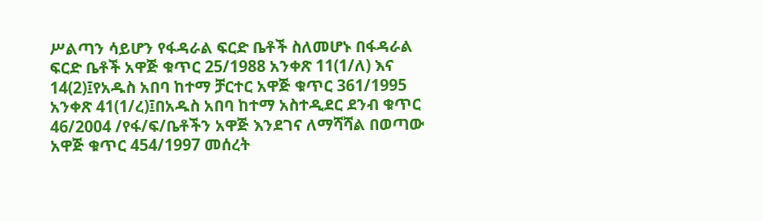ሥልጣን ሳይሆን የፋዳራል ፍርድ ቤቶች ስለመሆኑ በፋዳራል ፍርድ ቤቶች አዋጅ ቁጥር 25/1988 አንቀጽ 11(1/ለ) እና 14(2)፤የአዱስ አበባ ከተማ ቻርተር አዋጅ ቁጥር 361/1995 አንቀጽ 41(1/ረ)፤በአዱስ አበባ ከተማ አስተዲደር ደንብ ቁጥር 46/2004 /የፋ/ፍ/ቤቶችን አዋጅ እንደገና ለማሻሻል በወጣው አዋጅ ቁጥር 454/1997 መሰረት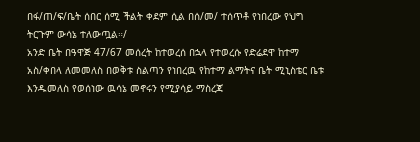በፋ/ጠ/ፍ/ቤት ሰበር ሰሚ ችልት ቀደም ሲል በሰ/መ/ ተሰጥቶ የነበረው የህግ ትርጉም ውሳኔ ተለውጧል።/
አንድ ቤት በዓዋጅ 47/67 መሰረት ከተወረሰ በኋላ የተወረሱ የድሬደዋ ከተማ አስ/ቀበላ ለመመለስ በወቅቱ ስልጣን የነበረዉ የከተማ ልማትና ቤት ሚኒስቴር ቤቱ እንዱመለስ የወሰነው ዉሳኔ መኖሩን የሚያሳይ ማስረጃ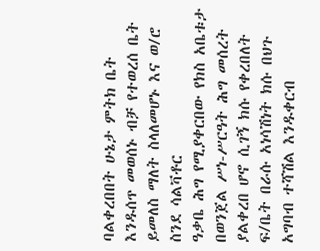ባልቀረበበት ሁኔታ ምትክ ቤት እንዱሰጥ መወሰኑ ብቻ የተወረሰ ቤት ይመለስ ማለት ስላለመሆኑ እና ወ/ሮ ስንደ ሳልቫቶር
ዓቃቤ ሕግ የሚያቀርበው የክስ አቤቱታ በወንጀል ሥነ-ሥርዓት ሕግ መሰረት ያልቀረበ ሆኖ ሲገኝ ክሱ የቀረበለት ፍ/ቤት በራሱ አነሳሽነት ክሱ በህጉ አግባብ ተሻሽል እንዱቀርብ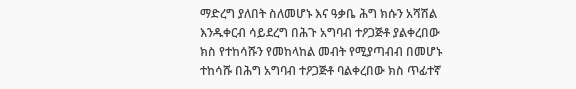ማድረግ ያለበት ስለመሆኑ እና ዓቃቤ ሕግ ክሱን አሻሽል እንዱቀርብ ሳይደረግ በሕጉ አግባብ ተዖጋጅቶ ያልቀረበው ክስ የተከሳሹን የመከላከል መብት የሚያጣብብ በመሆኑ ተከሳሹ በሕግ አግባብ ተዖጋጅቶ ባልቀረበው ክስ ጥፊተኛ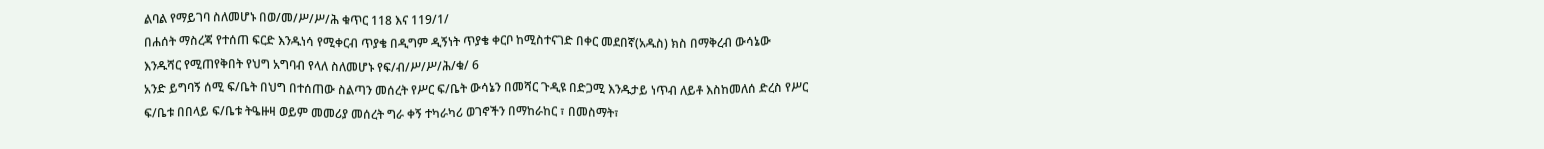ልባል የማይገባ ስለመሆኑ በወ/መ/ሥ/ሥ/ሕ ቁጥር 118 እና 119/1/
በሐሰት ማስረጃ የተሰጠ ፍርድ እንዱነሳ የሚቀርብ ጥያቄ በዲግም ዲኝነት ጥያቄ ቀርቦ ከሚስተናገድ በቀር መደበኛ(አዱስ) ክስ በማቅረብ ውሳኔው እንዱሻር የሚጠየቅበት የህግ አግባብ የላለ ስለመሆኑ የፍ/ብ/ሥ/ሥ/ሕ/ቁ/ 6
አንድ ይግባኝ ሰሚ ፍ/ቤት በህግ በተሰጠው ስልጣን መሰረት የሥር ፍ/ቤት ውሳኔን በመሻር ጉዲዩ በድጋሚ እንዱታይ ነጥብ ለይቶ እስከመለሰ ድረስ የሥር ፍ/ቤቱ በበላይ ፍ/ቤቱ ትዔዙዛ ወይም መመሪያ መሰረት ግራ ቀኝ ተካራካሪ ወገኖችን በማከራከር ፣ በመስማት፣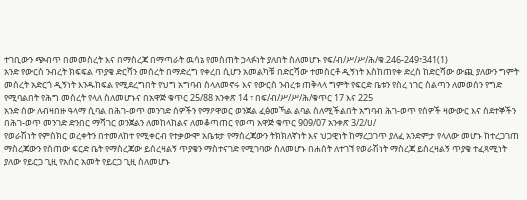ተገቢውን ጭብጥ በመመስረት እና በማስረጃ በማጣራት ዉሳኔ የመስጠት ኃላፉነት ያለበት ስለመሆኑ የፍ/ብ/ሥ/ሥ/ሕ/ቁ.246-249፣341(1)
አንድ የውርስ ንብረት ክፍፍል ጥያቄ ድርሻን መሰረት በማድረግ የቀረበ ሲሆን አመልካቹ በድርሻው ተመስርቶ ዲኝነት እስከጠየቀ ድረስ ከድርሻው ውጪ ያለውን ግምት መሰረት አድርጎ ዲኝነት እንዱከፍል የሚደረግበት የህግ አግባብ ስላለመኖሩ እና የውርስ ንብረቱ ጠቅላላ ግምት የፍርድ ቤቱን የስረ ነገር ስልጣን ለመወሰን የግድ የሚባልበት የሕግ መሰረት የላለ ስለመሆኑና በአዋጅ ቁጥር 25/88 አንቀጽ 14 ፣ በፍ/ብ/ሥ/ሥ/ሕ/ቁጥር 17 እና 225
አንድ ሰው ለብዛበዙ ዓላማ ሲባል በሕገ-ወጥ መንገድ ሰዎችን የማዖዋወር ወንጀል ፈፅመኻል ልባል ስለሚችልበት አግባብ ሕገ-ወጥ የሰዎች ዛውውር እና ስደተኞችን በሕገ-ወጥ መንገድ ድንበር ማሻገር ወንጀልን ለመከላከልና ለመቆጣጠር የወጣ አዋጅ ቁጥር 909/07 አንቀጽ 3/2/ሀ/
የወራሽነት የምስክር ወረቀትን በተመለከተ የሚቀርብ የተቃውሞ አቤቱታ የማስረጃውን ትክክለኛነት እና ህጋዊነት ከማረጋገጥ ያለፈ አንድምታ የላለው መሆኑ ከተረጋገጠ ማስረጃውን የሰጠው ፍርድ ቤት የማስረጃው ይሰረዛልኝ ጥያቄን ማስተናገድ የሚገባው ስለመሆኑ በሐሰት ለተገኘ የወራሽነት ማስረጃ ይሰረዛልኝ ጥያቄ ተፈጻሚነት ያለው የይርጋ ጊዚ የአስር አመት የይርጋ ጊዚ ስለመሆኑ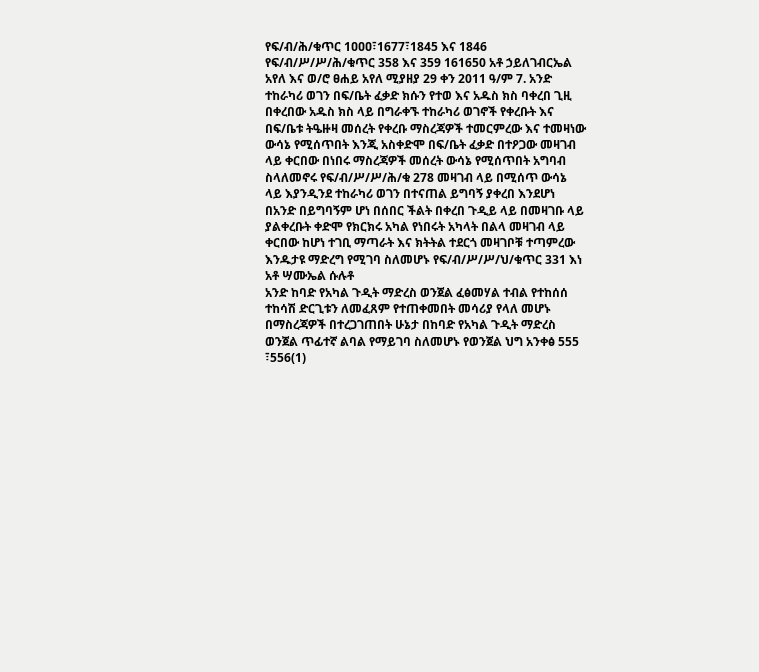የፍ/ብ/ሕ/ቁጥር 1ዐዐዐ፣1677፣1845 እና 1846 የፍ/ብ/ሥ/ሥ/ሕ/ቁጥር 358 እና 359 161650 አቶ ኃይለገብርኤል አየለ እና ወ/ሮ ፀሐይ አየለ ሚያዘያ 29 ቀን 2011 ዓ/ም 7. አንድ ተከራካሪ ወገን በፍ/ቤት ፈቃድ ክሱን የተወ እና አዱስ ክስ ባቀረበ ጊዚ በቀረበው አዱስ ክስ ላይ በግራቀኙ ተከራካሪ ወገኖች የቀረቡት እና በፍ/ቤቱ ትዔዙዛ መሰረት የቀረቡ ማስረጃዎች ተመርምረው እና ተመዛነው ውሳኔ የሚሰጥበት እንጂ አስቀድሞ በፍ/ቤት ፈቃድ በተዖጋው መዛገብ ላይ ቀርበው በነበሩ ማስረጃዎች መሰረት ውሳኔ የሚሰጥበት አግባብ ስላለመኖሩ የፍ/ብ/ሥ/ሥ/ሕ/ቁ 278 መዛገብ ላይ በሚሰጥ ውሳኔ ላይ እያንዲንደ ተከራካሪ ወገን በተናጠል ይግባኝ ያቀረበ እንደሆነ በአንድ በይግባኝም ሆነ በሰበር ችልት በቀረበ ጉዲይ ላይ በመዛገቡ ላይ ያልቀረቡት ቀድሞ የክርክሩ አካል የነበሩት አካላት በልላ መዛገብ ላይ ቀርበው ከሆነ ተገቢ ማጣራት እና ክትትል ተደርጎ መዛገቦቹ ተጣምረው እንዱታዩ ማድረግ የሚገባ ስለመሆኑ የፍ/ብ/ሥ/ሥ/ህ/ቁጥር 331 እነ አቶ ሣሙኤል ሱሉቶ
አንድ ከባድ የአካል ጉዲት ማድረስ ወንጀል ፈፅመሃል ተብል የተከሰሰ ተከሳሽ ድርጊቱን ለመፈጸም የተጠቀመበት መሳሪያ የላለ መሆኑ በማስረጃዎች በተረጋገጠበት ሁኔታ በከባድ የአካል ጉዲት ማድረስ ወንጀል ጥፊተኛ ልባል የማይገባ ስለመሆኑ የወንጀል ህግ አንቀፅ 555 ፣556(1)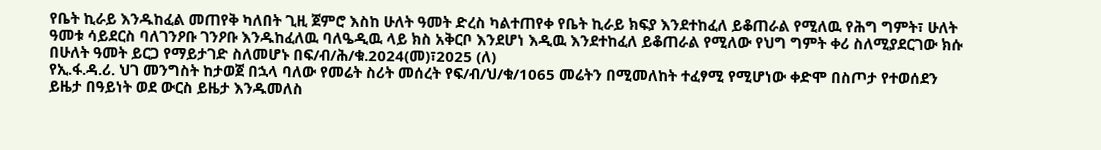የቤት ኪራይ እንዱከፈል መጠየቅ ካለበት ጊዚ ጀምሮ እስከ ሁለት ዓመት ድረስ ካልተጠየቀ የቤት ኪራይ ክፍያ እንደተከፈለ ይቆጠራል የሚለዉ የሕግ ግምት፣ ሁለት ዓመቱ ሳይደርስ ባለገንዖቡ ገንዖቡ እንዱከፈለዉ ባለዔዲዉ ላይ ክስ አቅርቦ እንደሆነ እዲዉ እንደተከፈለ ይቆጠራል የሚለው የህግ ግምት ቀሪ ስለሚያደርገው ክሱ በሁለት ዓመት ይርጋ የማይታገድ ስለመሆኑ በፍ/ብ/ሕ/ቁ.2024(መ)፣2025 (ለ)
የኢ.ፋ.ዳ.ሪ. ህገ መንግስት ከታወጀ በኋላ ባለው የመሬት ስሪት መሰረት የፍ/ብ/ህ/ቁ/1065 መሬትን በሚመለከት ተፈፃሚ የሚሆነው ቀድሞ በስጦታ የተወሰደን ይዜታ በዓይነት ወደ ውርስ ይዜታ እንዱመለስ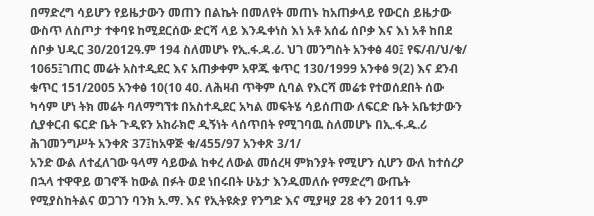በማድረግ ሳይሆን የይዜታውን መጠን በልኬት በመለየት መጠኑ ከአጠቃላይ የውርስ ይዜታው ውስጥ ለስጦታ ተቀባዩ ከሚደርሰው ድርሻ ላይ እንዱቀነስ እነ አቶ አሰፊ ሰቦቃ እና እነ አቶ ከበደ ሰቦቃ ህዲር 30/2012ዓ.ም 194 ስለመሆኑ የኢ.ፋ.ዳ.ሪ. ህገ መንግስት አንቀፅ 40፤ የፍ/ብ/ህ/ቁ/ 1065፤ገጠር መሬት አስተዲደር እና አጠቃቀም አዋጁ ቁጥር 130/1999 አንቀፅ 9(2) እና ደንብ ቁጥር 151/2005 አንቀፅ 10(10 40. ለሕዛብ ጥቅም ሲባል የእርሻ መሬቱ የተወሰደበት ሰው ካሳም ሆነ ትክ መሬት ባለማግኘቱ በአስተዲደር አካል መፍትሄ ሳይሰጠው ለፍርድ ቤት አቤቱታውን ሲያቀርብ ፍርድ ቤት ጉዲዩን አከራክሮ ዲኝነት ላሰጥበት የሚገባዉ ስለመሆኑ በኢ.ፋ.ዱ.ሪ ሕገመንግሥት አንቀጽ 37፤ከአዋጅ ቁ/455/97 አንቀጽ 3/1/
አንድ ውል ለተፈለገው ዓላማ ሳይውል ከቀረ ለውል መሰረዛ ምክንያት የሚሆን ሲሆን ውለ ከተሰረዖ በኋላ ተዋዋይ ወገኖች ከውል በፉት ወደ ነበሩበት ሁኔታ እንዱመለሱ የማድረግ ውጤት የሚያስከትልና ወጋገን ባንክ አ.ማ. እና የኢትዩጵያ የንግድ እና ሚያዛያ 28 ቀን 2011 ዓ.ም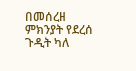በመሰረዘ ምክንያት የደረሰ ጉዲት ካለ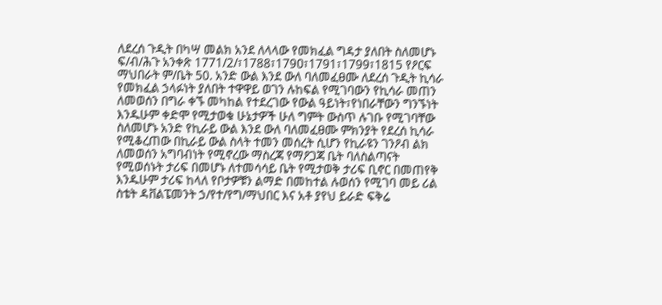ለደረሰ ጉዲት በካሣ መልክ አንደ ለላላው የመክፈል ግዳታ ያለበት ስለመሆኑ ፍ/ብ/ሕጉ አንቀጽ 1771/2/፣1788፣179ዐ፣1791፣1799፣1815 የዖርፍ ማህበራት ም/ቤት 50. አንድ ውል እንደ ውለ ባለመፈፀሙ ለደረሰ ጉዲት ኪሳራ የመክፈል ኃላፉነት ያለበት ተዋዋይ ወገን ሉከፍል የሚገባውን የኪሳራ መጠን ለመወሰን በግራ ቀኙ መካከል የተደረገው የውል ዓይነት፣የነበራቸውን ግንኙነት እንዱሁም ቀድሞ የሚታወቁ ሁኔታዎች ሁለ ግምት ውስጥ ሉገቡ የሚገባቸው ስለመሆኑ አንድ የኪራይ ውል እንደ ውለ ባለመፈፀሙ ምክንያት የደረሰ ኪሳራ የሚቆረጠው በኪራይ ውል ስላት ተመን መሰረት ሲሆን የኪራዩን ገንዖብ ልክ ለመወሰን አግባብነት የሚኖረው ማስረጃ የማዖጋጃ ቤት ባለስልጣናት የሚወሰኑት ታሪፍ በመሆኑ ለተመሳሳይ ቤት የሚታወቅ ታሪፍ ቢኖር በመጠየቅ እንዱሁም ታሪፍ ከላለ የቦታዎቹን ልማድ በመከተል ሉወሰን የሚገባ መይ ሪል ስቴት ዳቨልፔመንት ኃ/የተ/የግ/ማህበር እና አቶ ያየህ ይራድ ፍቅሬ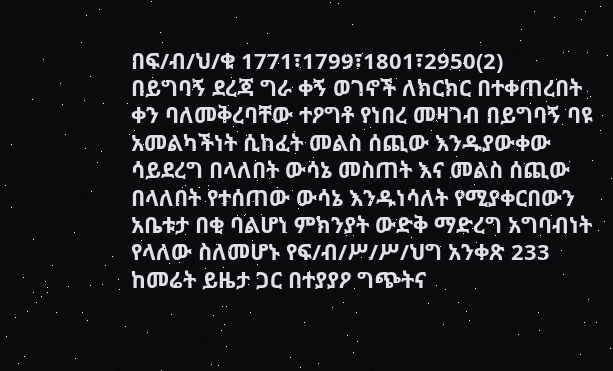በፍ/ብ/ህ/ቁ 1771፣1799፣1801፣2950(2)
በይግባኝ ደረጃ ግራ ቀኝ ወገኖች ለክርክር በተቀጠረበት ቀን ባለመቅረባቸው ተዖግቶ የነበረ መዛገብ በይግባኝ ባዩ አመልካችነት ሲከፈት መልስ ሰጪው እንዱያውቀው ሳይደረግ በላለበት ውሳኔ መስጠት እና መልስ ሰጪው በላለበት የተሰጠው ውሳኔ እንዱነሳለት የሚያቀርበውን አቤቱታ በቂ ባልሆነ ምክንያት ውድቅ ማድረግ አግባብነት የላለው ስለመሆኑ የፍ/ብ/ሥ/ሥ/ህግ አንቀጽ 233
ከመሬት ይዜታ ጋር በተያያዖ ግጭትና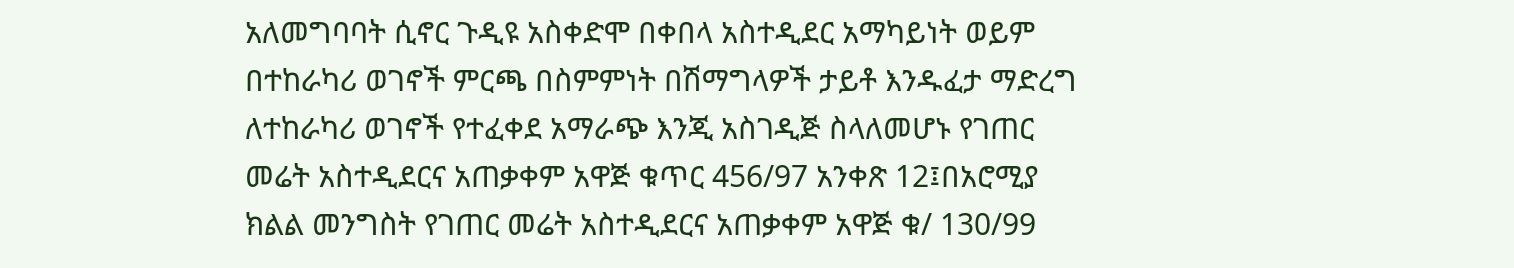አለመግባባት ሲኖር ጉዲዩ አስቀድሞ በቀበላ አስተዲደር አማካይነት ወይም በተከራካሪ ወገኖች ምርጫ በስምምነት በሽማግላዎች ታይቶ እንዱፈታ ማድረግ ለተከራካሪ ወገኖች የተፈቀደ አማራጭ እንጂ አስገዲጅ ስላለመሆኑ የገጠር መሬት አስተዲደርና አጠቃቀም አዋጅ ቁጥር 456/97 አንቀጽ 12፤በአሮሚያ ክልል መንግስት የገጠር መሬት አስተዲደርና አጠቃቀም አዋጅ ቁ/ 130/99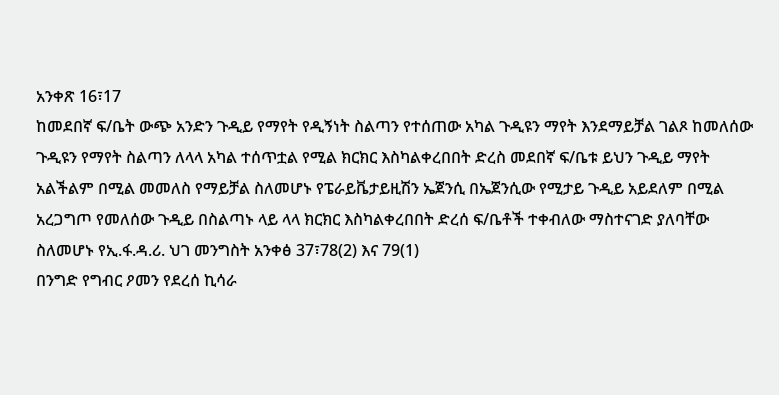አንቀጽ 16፣17
ከመደበኛ ፍ/ቤት ውጭ አንድን ጉዲይ የማየት የዲኝነት ስልጣን የተሰጠው አካል ጉዲዩን ማየት እንደማይቻል ገልጾ ከመለሰው ጉዲዩን የማየት ስልጣን ለላላ አካል ተሰጥቷል የሚል ክርክር እስካልቀረበበት ድረስ መደበኛ ፍ/ቤቱ ይህን ጉዲይ ማየት አልችልም በሚል መመለስ የማይቻል ስለመሆኑ የፔራይቬታይዚሽን ኤጀንሲ በኤጀንሲው የሚታይ ጉዲይ አይደለም በሚል አረጋግጦ የመለሰው ጉዲይ በስልጣኑ ላይ ላላ ክርክር እስካልቀረበበት ድረሰ ፍ/ቤቶች ተቀብለው ማስተናገድ ያለባቸው ስለመሆኑ የኢ.ፋ.ዳ.ሪ. ህገ መንግስት አንቀፅ 37፣78(2) እና 79(1)
በንግድ የግብር ዖመን የደረሰ ኪሳራ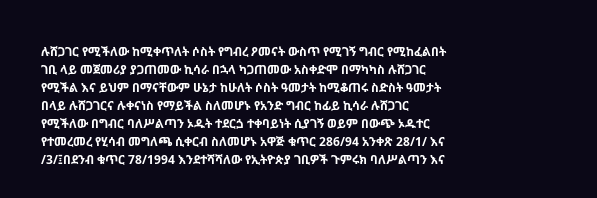ሉሸጋገር የሚችለው ከሚቀጥለት ሶስት የግብረ ዖመናት ውስጥ የሚገኝ ግብር የሚከፈልበት ገቢ ላይ መጀመሪያ ያጋጠመው ኪሳራ በኋላ ካጋጠመው አስቀድሞ በማካካስ ሉሸጋገር የሚችል እና ይህም በማናቸውም ሁኔታ ከሁለት ሶስት ዓመታት ከሚቆጠሩ ስድስት ዓመታት በላይ ሉሸጋገርና ሉቀናነስ የማይችል ስለመሆኑ የአንድ ግብር ከፊይ ኪሳራ ሉሸጋገር የሚችለው በግብር ባለሥልጣን ኦዱት ተደርጏ ተቀባይነት ሲያገኝ ወይም በውጭ ኦዱተር የተመረመረ የሂሳብ መግለጫ ሲቀርብ ስለመሆኑ አዋጅ ቁጥር 286/94 አንቀጽ 28/1/ እና /3/፤በደንብ ቁጥር 78/1994 እንደተሻሻለው የኢትዮጵያ ገቢዎች ጉምሩክ ባለሥልጣን እና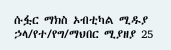ሱፏር ማክስ ኦብቲካል ሚዱያ ኃላ/የተ/የግ/ማህበር ሚያዘያ 25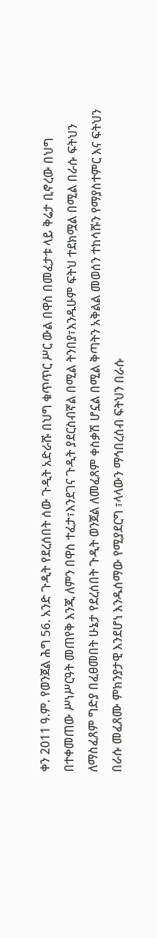ቀን 2011 ዓ.ም. የወንጀል ሕግ 56. አንድ ጉዲት የደረሰበት ሰው ጉዲት አድራሹ በህግ ቁጥጥር ሥር ውል በዋስ በመፈታቱ ላይ ቅሬታ ቢኖረው በህግ በተቀመጠው ሥነሥርዓት መጠየቅ እንጂ ለምን በዋስ ተፈታ፣እንደገና ጉዲት ያደርስብኛል በሚል ትንበያ፣እንዱሁም ፍትህ ተደክሟል በሚል በራሱ ፍትህን ለማስፈጸም ግድያ በፈፀመበት ሁኔታ የደረሰበት ጉዲት ወንጀል ለመፈጸም ቀስቃሽ ሆኗል በሚል ቅጣትን አቅልል መወሰን ተከሳሹን የማያስተምር እና ፍትህን በራሱ መፈጸሙ ምክንያታዊ እንደሆነ እንዱሰማው የሚያደርግ ፣ላላውን ማኅበረሰብ ፍትህን በራሱ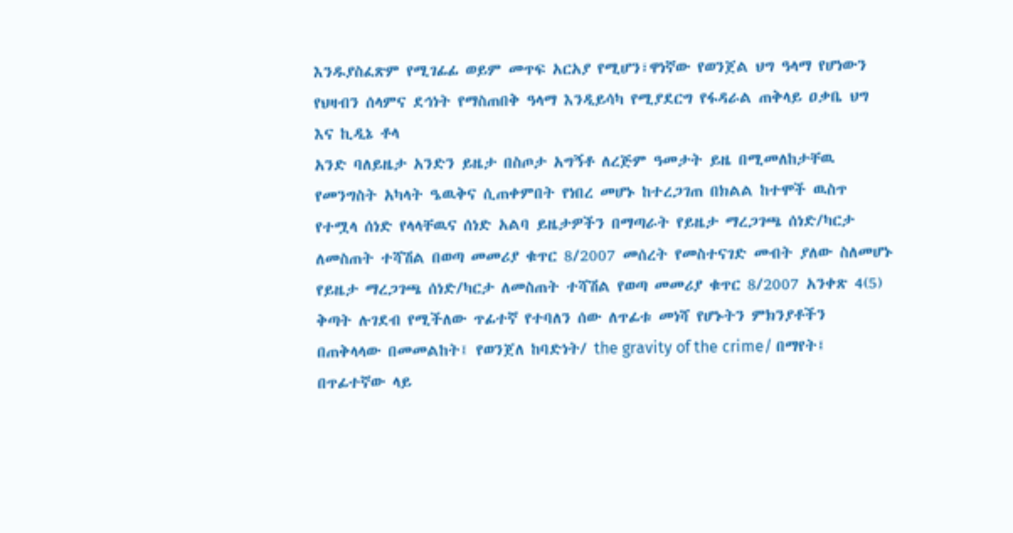እንዱያስፈጽም የሚገፊፊ ወይም መጥፍ አርአያ የሚሆን፣ዋነኛው የወንጀል ህግ ዓላማ የሆነውን የህዛብን ሰላምና ደኅነት የማስጠበቅ ዓላማ እንዲይሳካ የሚያደርግ የፋዳራል ጠቅላይ ዐቃቤ ህግ እና ኪዲኔ ቶላ
አንድ ባለይዜታ አንድን ይዜታ በስጦታ አግኝቶ ለረጅም ዓመታት ይዜ በሚመለከታቸዉ የመንግስት አካላት ዔዉቅና ሲጠቀምበት የነበረ መሆኑ ከተረጋገጠ በክልል ከተሞች ዉስጥ የተሟላ ሰነድ የላላቸዉና ሰነድ አልባ ይዜታዎችን በማጣራት የይዜታ ማረጋገጫ ሰነድ/ካርታ ለመስጠት ተሻሽል በወጣ መመሪያ ቁጥር 8/2007 መሰረት የመስተናገድ መብት ያለው ስለመሆኑ የይዜታ ማረጋገጫ ሰነድ/ካርታ ለመስጠት ተሻሽል የወጣ መመሪያ ቁጥር 8/2007 አንቀጽ 4(5)
ቅጣት ሉገደብ የሚችለው ጥፊተኛ የተባለን ሰው ለጥፊቱ መነሻ የሆኑትን ምክንያቶችን በጠቅላላው በመመልከት፤ የወንጀለ ከባድነት/ the gravity of the crime/ በማየት፤ በጥፊተኛው ላይ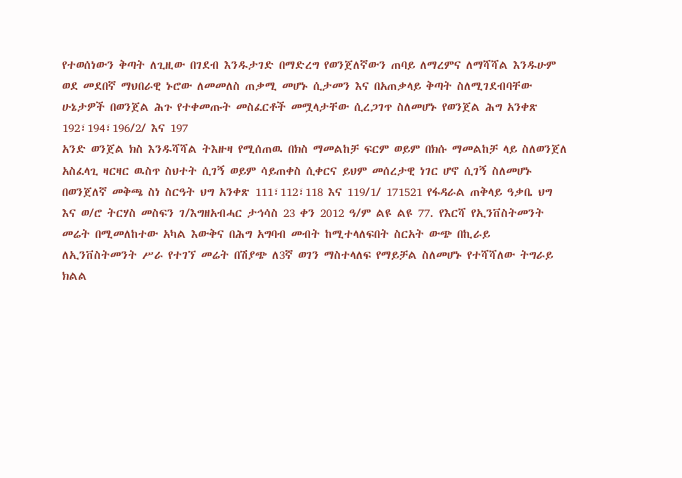የተወሰነውን ቅጣት ለጊዚው በገደብ እንዱታገድ በማድረግ የወንጀለኛውን ጠባይ ለማረምና ለማሻሻል እንዱሁም ወደ መደበኛ ማህበራዊ ኑሮው ለመመለስ ጠቃሚ መሆኑ ሲታመን እና በአጠቃላይ ቅጣት ስለሚገደብባቸው ሁኔታዎች በወንጀል ሕጉ የተቀመጡት መስፈርቶች መሟላታቸው ሲረጋገጥ ስለመሆኑ የወንጀል ሕግ አንቀጽ 192፣194፣196/2/ እና 197
አንድ ወንጀል ክስ እንዱሻሻል ትእዙዛ የሚሰጠዉ በክስ ማመልከቻ ፍርም ወይም በክሱ ማመልከቻ ላይ ስለወንጀለ አስፈላጊ ዛርዛር ዉስጥ ስህተት ሲገኝ ወይም ሳይጠቀስ ሲቀርና ይህም መሰረታዊ ነገር ሆኖ ሲገኝ ስለመሆኑ በወንጀለኛ መቅጫ ስነ ስርዓት ህግ አንቀጽ 111፣112፣118 እና 119/1/ 171521 የፋዳራል ጠቅላይ ዓቃቤ ህግ እና ወ/ሮ ትርሃስ መስፍን ገ/እግዘአብሓር ታኅሳስ 23 ቀን 2012 ዓ/ም ልዩ ልዩ 77. የእርሻ የኢንቨስትመንት መሬት በሚመለከተው አካል እውቅና በሕግ አግባብ መብት ከሚተላለፍበት ስርአት ውጭ በኪራይ ለኢንቨስትመንት ሥራ የተገኘ መሬት በሽያጭ ለ3ኛ ወገን ማስተላለፍ የማይቻል ስለመሆኑ የተሻሻለው ትግራይ ክልል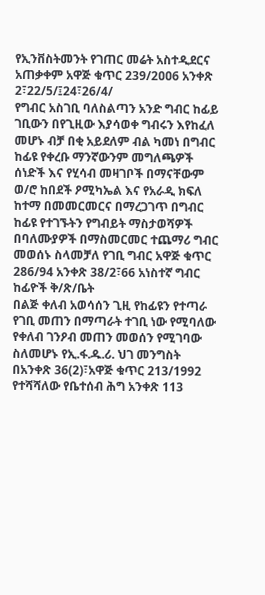የኢንቨስትመንት የገጠር መሬት አስተዲደርና አጠቃቀም አዋጅ ቁጥር 239/2ዐዐ6 አንቀጽ 2፣22/5/፤24፣26/4/
የግብር አስገቢ ባለስልጣን አንድ ግብር ከፊይ ገቢውን በየጊዚው እያሳወቀ ግብሩን እየከፈለ መሆኑ ብቻ በቂ አይደለም ብል ካመነ በግብር ከፊዩ የቀረቡ ማንኛውንም መግለጫዎች ሰነድች እና የሂሳብ መዛገቦች በማናቸውም ወ/ሮ ከበደች ዖሚካኤል እና የአራዲ ክፍለ ከተማ በመመርመርና በማረጋገጥ በግብር ከፊዩ የተገኙትን የግብይት ማስታወሻዎች በባለሙያዎች በማስመርመር ተጨማሪ ግብር መወሰኑ ስላመቻለ የገቢ ግብር አዋጅ ቁጥር 286/94 አንቀጽ 38/2፣66 አነስተኛ ግብር ከፊዮች ቅ/ጽ/ቤት
በልጅ ቀለብ አወሳሰን ጊዚ የከፊዩን የተጣራ የገቢ መጠን በማጣራት ተገቢ ነው የሚባለው የቀለብ ገንዖብ መጠን መወሰን የሚገባው ስለመሆኑ የኢ.ፋ.ዱ.ሪ. ህገ መንግስት በአንቀጽ 36(2)፣አዋጅ ቁጥር 213/1992 የተሻሻለው የቤተሰብ ሕግ አንቀጽ 113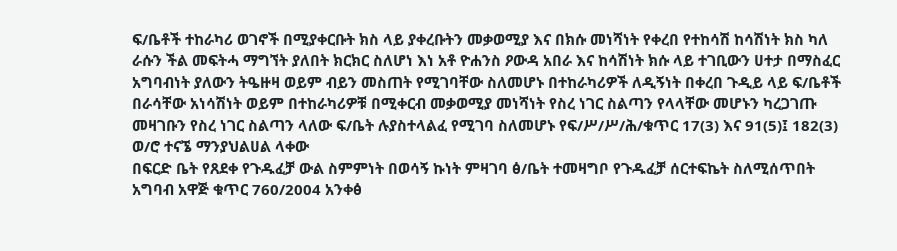ፍ/ቤቶች ተከራካሪ ወገኖች በሚያቀርቡት ክስ ላይ ያቀረቡትን መቃወሚያ እና በክሱ መነሻነት የቀረበ የተከሳሽ ከሳሽነት ክስ ካለ ራሱን ችል መፍትሓ ማግኘት ያለበት ክርክር ስለሆነ እነ አቶ ዮሐንስ ዖውዳ አበራ እና ከሳሽነት ክሱ ላይ ተገቢውን ሀተታ በማስፈር አግባብነት ያለውን ትዔዙዛ ወይም ብይን መስጠት የሚገባቸው ስለመሆኑ በተከራካሪዎች ለዲኝነት በቀረበ ጉዲይ ላይ ፍ/ቤቶች በራሳቸው አነሳሽነት ወይም በተከራካሪዎቹ በሚቀርብ መቃወሚያ መነሻነት የስረ ነገር ስልጣን የላላቸው መሆኑን ካረጋገጡ መዛገቡን የስረ ነገር ስልጣን ላለው ፍ/ቤት ሉያስተላልፈ የሚገባ ስለመሆኑ የፍ/ሥ/ሥ/ሕ/ቁጥር 17(3) እና 91(5)፤ 182(3) ወ/ሮ ተናኜ ማንያህልሀል ላቀው
በፍርድ ቤት የጸደቀ የጉዱፈቻ ውል ስምምነት በወሳኝ ኩነት ምዛገባ ፅ/ቤት ተመዛግቦ የጉዱፈቻ ሰርተፍኬት ስለሚሰጥበት አግባብ አዋጅ ቁጥር 760/2004 አንቀፅ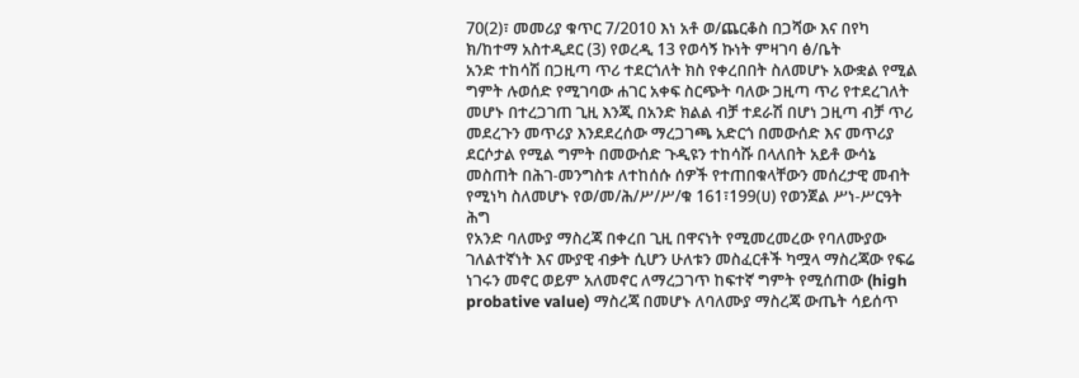70(2)፣ መመሪያ ቁጥር 7/2010 እነ አቶ ወ/ጨርቆስ በጋሻው እና በየካ ክ/ከተማ አስተዲደር (3) የወረዲ 13 የወሳኝ ኩነት ምዛገባ ፅ/ቤት
አንድ ተከሳሽ በጋዚጣ ጥሪ ተደርጎለት ክስ የቀረበበት ስለመሆኑ አውቋል የሚል ግምት ሉወሰድ የሚገባው ሐገር አቀፍ ስርጭት ባለው ጋዚጣ ጥሪ የተደረገለት መሆኑ በተረጋገጠ ጊዚ እንጂ በአንድ ክልል ብቻ ተደራሽ በሆነ ጋዚጣ ብቻ ጥሪ መደረጉን መጥሪያ እንደደረሰው ማረጋገጫ አድርጎ በመውሰድ እና መጥሪያ ደርሶታል የሚል ግምት በመውሰድ ጉዲዩን ተከሳሹ በላለበት አይቶ ውሳኔ መስጠት በሕገ-መንግስቱ ለተከሰሱ ሰዎች የተጠበቁላቸውን መሰረታዊ መብት የሚነካ ስለመሆኑ የወ/መ/ሕ/ሥ/ሥ/ቁ 161፣199(ሀ) የወንጀል ሥነ-ሥርዓት ሕግ
የአንድ ባለሙያ ማስረጃ በቀረበ ጊዚ በዋናነት የሚመረመረው የባለሙያው ገለልተኛነት እና ሙያዊ ብቃት ሲሆን ሁለቱን መስፈርቶች ካሟላ ማስረጃው የፍሬ ነገሩን መኖር ወይም አለመኖር ለማረጋገጥ ከፍተኛ ግምት የሚሰጠው (high probative value) ማስረጃ በመሆኑ ለባለሙያ ማስረጃ ውጤት ሳይሰጥ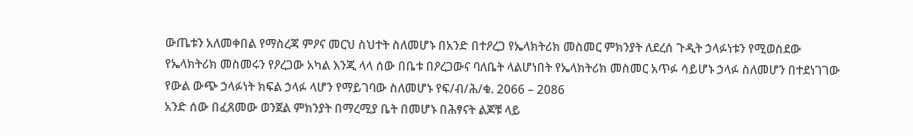ውጤቱን አለመቀበል የማስረጃ ምዖና መርህ ስህተት ስለመሆኑ በአንድ በተዖረጋ የኤላክትሪክ መስመር ምክንያት ለደረሰ ጉዲት ኃላፉነቱን የሚወስደው የኤላክትሪክ መስመሩን የዖረጋው አካል እንጂ ላላ ሰው በቤቱ በዖረጋውና ባለቤት ላልሆነበት የኤላክትሪክ መስመር አጥፉ ሳይሆኑ ኃላፉ ስለመሆን በተደነገገው የውል ውጭ ኃላፉነት ክፍል ኃላፉ ላሆን የማይገባው ስለመሆኑ የፍ/ብ/ሕ/ቁ. 2066 – 2086
አንድ ሰው በፈጸመው ወንጀል ምክንያት በማረሚያ ቤት በመሆኑ በሕፃናት ልጆቹ ላይ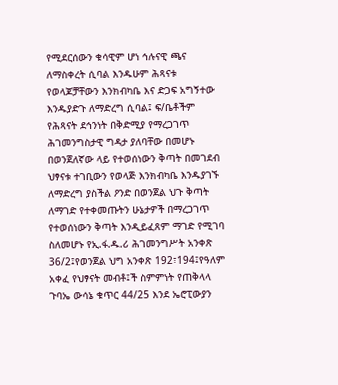የሚደርሰውን ቁሳዊም ሆነ ኅሉናዊ ጫና ለማስቀረት ሲባል እንዱሁም ሕጻናቱ የወላጆቻቸውን እንክብካቤ እና ድጋፍ አግኝተው እንዱያድጉ ለማድረግ ሲባል፤ ፍ/ቤቶችም የሕጻናት ደኅንነት በቅድሚያ የማረጋገጥ ሕገመንግስታዊ ግዳታ ያለባቸው በመሆኑ በወንጀለኛው ላይ የተወሰነውን ቅጣት በመገደብ ህፃናቱ ተገቢውን የወላጅ እንክብካቤ እንዱያገኙ ለማድረግ ያስችል ዖንድ በወንጀል ህጉ ቅጣት ለማገድ የተቀመጡትን ሁኔታዎች በማረጋገጥ የተወሰነውን ቅጣት እንዲይፈጸም ማገድ የሚገባ ስለመሆኑ የኢ.ፋ.ዱ.ሪ ሕገመንግሥት አንቀጽ 36/2፤የወንጀል ህግ አንቀጽ 192፣194፤የዓለም አቀፈ የህፃናት መብቶ፤ች ስምምነት የጠቅላላ ጉባኤ ውሳኔ ቁጥር 44/25 እንደ ኤሮፒውያን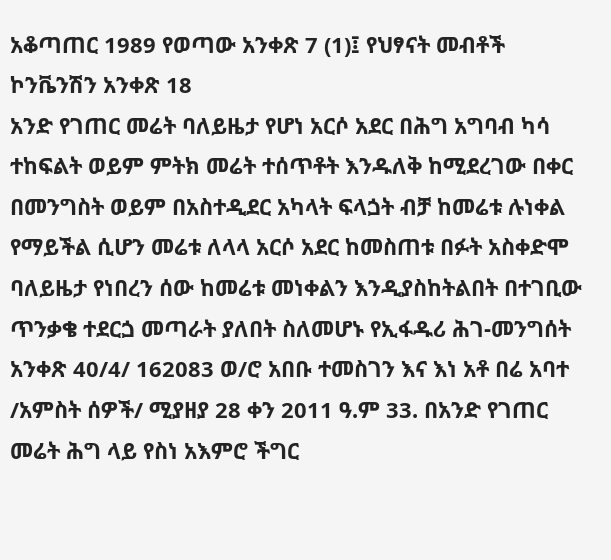አቆጣጠር 1989 የወጣው አንቀጽ 7 (1)፤ የህፃናት መብቶች ኮንቬንሽን አንቀጽ 18
አንድ የገጠር መሬት ባለይዜታ የሆነ አርሶ አደር በሕግ አግባብ ካሳ ተከፍልት ወይም ምትክ መሬት ተሰጥቶት እንዱለቅ ከሚደረገው በቀር በመንግስት ወይም በአስተዲደር አካላት ፍላጏት ብቻ ከመሬቱ ሉነቀል የማይችል ሲሆን መሬቱ ለላላ አርሶ አደር ከመስጠቱ በፉት አስቀድሞ ባለይዜታ የነበረን ሰው ከመሬቱ መነቀልን እንዲያስከትልበት በተገቢው ጥንቃቄ ተደርጏ መጣራት ያለበት ስለመሆኑ የኢፋዱሪ ሕገ-መንግሰት አንቀጽ 40/4/ 162083 ወ/ሮ አበቡ ተመስገን እና እነ አቶ በሬ አባተ /አምስት ሰዎች/ ሚያዘያ 28 ቀን 2011 ዓ.ም 33. በአንድ የገጠር መሬት ሕግ ላይ የስነ አእምሮ ችግር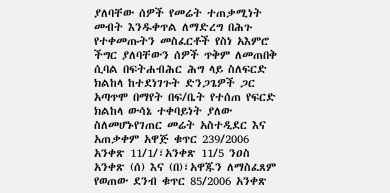ያለባቸው ሰዎች የመሬት ተጠቃሚነት መብት እንዱቀጥል ለማድረግ በሕጉ የተቀመጡትን መስፈርቶች የስነ አእምሮ ችግር ያለባቸውን ሰዎች ጥቅም ለመጠበቅ ሲባል በፍትሐብሕር ሕግ ላይ ስለፍርድ ክልከላ ከተደነገጉት ድንጋጌዎች ጋር አጣጥሞ በማየት በፍ/ቤት የተሰጠ የፍርድ ክልከላ ውሳኔ ተቀባይነት ያለው ስለመሆኑየገጠር መሬት አስተዲደር እና አጠቃቀም አዋጅ ቁጥር 239/2006 አንቀጽ 11/1/፣አንቀጽ 11/5 ንዐስ አንቀጽ (ሰ) እና (በ)፣አዋጁን ለማስፈጸም የወጠው ደንብ ቁጥር 85/2006 አንቀጽ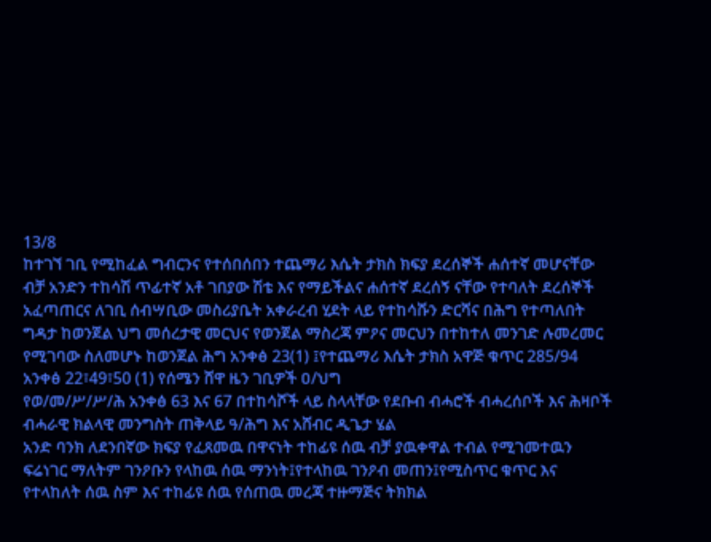13/8
ከተገኘ ገቢ የሚከፈል ግብርንና የተሰበሰበን ተጨማሪ እሴት ታክስ ክፍያ ደረሰኞች ሐሰተኛ መሆናቸው ብቻ አንድን ተከሳሽ ጥፊተኛ አቶ ገበያው ሽቴ እና የማይችልና ሐሰተኛ ደረሰኝ ናቸው የተባለት ደረሰኞች አፈጣጠርና ለገቢ ሰብሣቢው መስሪያቤት አቀራረብ ሂደት ላይ የተከሳሹን ድርሻና በሕግ የተጣለበት ግዳታ ከወንጀል ህግ መሰረታዊ መርህና የወንጀል ማስረጃ ምዖና መርህን በተከተለ መንገድ ሉመረመር የሚገባው ስለመሆኑ ከወንጀል ሕግ አንቀፅ 23(1) ፤የተጨማሪ እሴት ታክስ አዋጅ ቁጥር 285/94 አንቀፅ 22፣49፣50 (1) የሰሜን ሸዋ ዜን ገቢዎች ዐ/ህግ
የወ/መ/ሥ/ሥ/ሕ አንቀፅ 63 እና 67 በተከሳሾች ላይ ስላላቸው የደቡብ ብሓሮች ብሓረሰቦች እና ሕዛቦች ብሓራዊ ክልላዊ መንግስት ጠቅላይ ዓ/ሕግ እና አሸብር ዲጌታ ሄል
አንድ ባንክ ለደንበኛው ክፍያ የፈጸመዉ በዋናነት ተከፊዩ ሰዉ ብቻ ያዉቀዋል ተብል የሚገመተዉን ፍሬነገር ማለትም ገንዖቡን የላከዉ ሰዉ ማንነት፤የተላከዉ ገንዖብ መጠን፤የሚስጥር ቁጥር እና የተላከለት ሰዉ ስም እና ተከፊዩ ሰዉ የሰጠዉ መረጃ ተዙማጅና ትክክል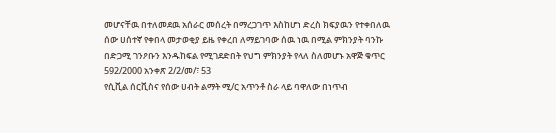መሆናቸዉ በተለመደዉ አሰራር መሰረት በማረጋገጥ እስከሆነ ድረስ ክፍያዉን የተቀበለዉ ሰው ሀሰተኛ የቀበላ መታወቂያ ይዜ የቀረበ ለማይገባው ሰዉ ነዉ በሚል ምክንያት ባንኩ በድጋሚ ገንዖቡን እንዱከፍል የሚገደድበት የህግ ምክንያት የላለ ስለመሆኑ አዋጅ ቁጥር 592/2000 አንቀጽ 2/2/መ/፣ 53
የሲቪል ሰርቪስና የሰው ሀብት ልማት ሚ/ር አጥንቶ ስራ ላይ ባዋለው በነጥብ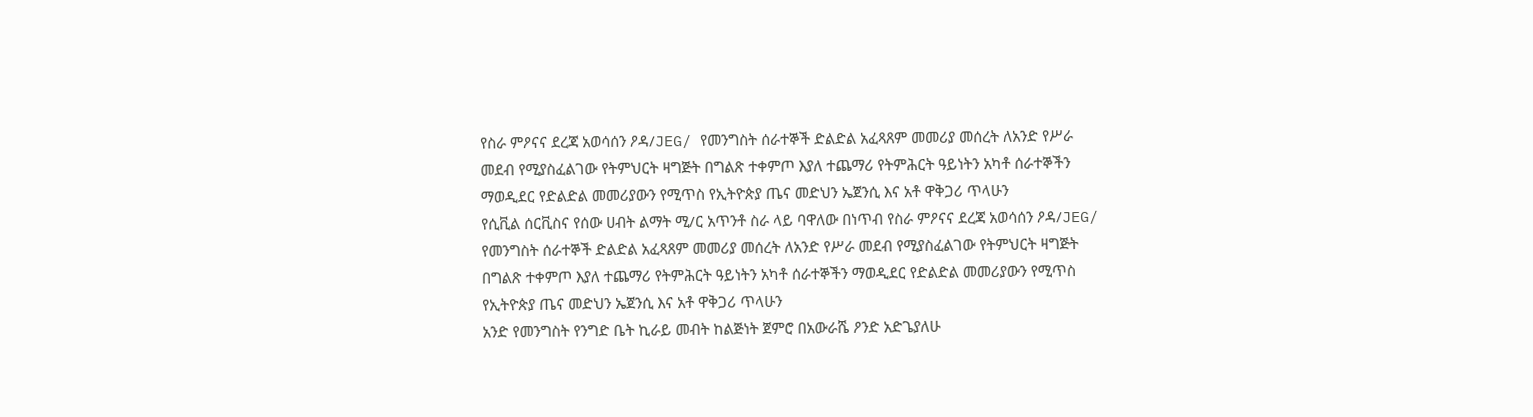የስራ ምዖናና ደረጃ አወሳሰን ዖዳ/JEG/ የመንግስት ሰራተኞች ድልድል አፈጻጸም መመሪያ መሰረት ለአንድ የሥራ መደብ የሚያስፈልገው የትምህርት ዛግጅት በግልጽ ተቀምጦ እያለ ተጨማሪ የትምሕርት ዓይነትን አካቶ ሰራተኞችን ማወዲደር የድልድል መመሪያውን የሚጥስ የኢትዮጵያ ጤና መድህን ኤጀንሲ እና አቶ ዋቅጋሪ ጥላሁን
የሲቪል ሰርቪስና የሰው ሀብት ልማት ሚ/ር አጥንቶ ስራ ላይ ባዋለው በነጥብ የስራ ምዖናና ደረጃ አወሳሰን ዖዳ/JEG/ የመንግስት ሰራተኞች ድልድል አፈጻጸም መመሪያ መሰረት ለአንድ የሥራ መደብ የሚያስፈልገው የትምህርት ዛግጅት በግልጽ ተቀምጦ እያለ ተጨማሪ የትምሕርት ዓይነትን አካቶ ሰራተኞችን ማወዲደር የድልድል መመሪያውን የሚጥስ የኢትዮጵያ ጤና መድህን ኤጀንሲ እና አቶ ዋቅጋሪ ጥላሁን
አንድ የመንግስት የንግድ ቤት ኪራይ መብት ከልጅነት ጀምሮ በአውራሼ ዖንድ አድጌያለሁ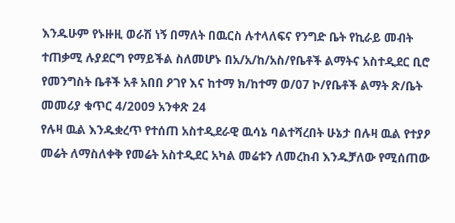እንዱሁም የኑዙዚ ወራሽ ነኝ በማለት በዉርስ ሉተላለፍና የንግድ ቤት የኪራይ መብት ተጠቃሚ ሉያደርግ የማይችል ስለመሆኑ በአ/አ/ከ/አስ/የቤቶች ልማትና አስተዲደር ቢሮ የመንግስት ቤቶች አቶ አበበ ዖገየ እና ከተማ ክ/ከተማ ወ/07 ኮ/የቤቶች ልማት ጽ/ቤት መመሪያ ቁጥር 4/2009 አንቀጽ 24
የሉዛ ዉል እንዱቋረጥ የተሰጠ አስተዲደራዊ ዉሳኔ ባልተሻረበት ሁኔታ በሉዛ ዉል የተያዖ መሬት ለማስለቀቅ የመሬት አስተዲደር አካል መሬቱን ለመረከብ እንዱቻለው የሚሰጠው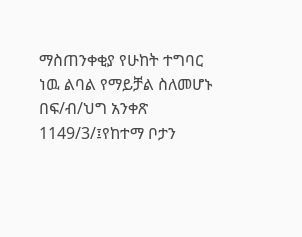ማስጠንቀቂያ የሁከት ተግባር ነዉ ልባል የማይቻል ስለመሆኑ በፍ/ብ/ህግ አንቀጽ 1149/3/፤የከተማ ቦታን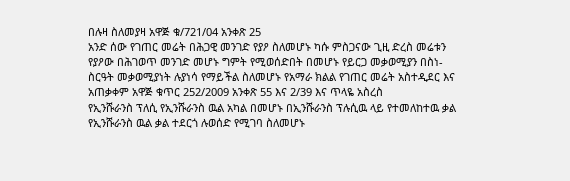በሉዛ ስለመያዛ አዋጅ ቁ/721/04 አንቀጽ 25
አንድ ሰው የገጠር መሬት በሕጋዊ መንገድ የያዖ ስለመሆኑ ካሱ ምስጋናው ጊዚ ድረስ መሬቱን የያዖው በሕገወጥ መንገድ መሆኑ ግምት የሚወሰድበት በመሆኑ የይርጋ መቃወሚያን በስነ-ስርዓት መቃወሚያነት ሉያነሳ የማይችል ስለመሆኑ የአማራ ክልል የገጠር መሬት አስተዲደር እና አጠቃቀም አዋጅ ቁጥር 252/2009 አንቀጽ 55 እና 2/39 እና ጥላዬ አስረስ
የኢንሹራንስ ፕለሲ የኢንሹራንስ ዉል አካል በመሆኑ በኢንሹራንስ ፕሉሲዉ ላይ የተመለከተዉ ቃል የኢንሹራንስ ዉል ቃል ተደርጎ ሉወሰድ የሚገባ ስለመሆኑ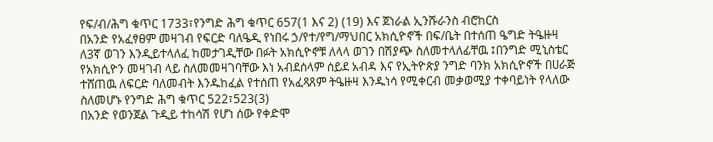የፍ/ብ/ሕግ ቁጥር 1733፣የንግድ ሕግ ቁጥር 657(1 እና 2) (19) እና ጀነራል ኢንሹራንስ ብሮከርስ
በአንድ የአፈፃፀም መዛገብ የፍርድ ባለዔዲ የነበሩ ኃ/የተ/የግ/ማህበር አክሲዮኖች በፍ/ቤት በተሰጠ ዔግድ ትዔዙዛ ለ3ኛ ወገን እንዲይተላለፈ ከመታገዲቸው በፉት አክሲዮኖቹ ለላላ ወገን በሽያጭ ስለመተላለፊቸዉ ፤በንግድ ሚኒስቴር የአክሲዮን መዛገብ ላይ ስለመመዛገባቸው እነ አብደሰላም ሰይደ አብዳ እና የኢትዮጵያ ንግድ ባንክ አክሲዮኖች በሀራጅ ተሸጠዉ ለፍርድ ባለመብት እንዱከፈል የተሰጠ የአፈጻጸም ትዔዙዛ እንዱነሳ የሚቀርብ መቃወሚያ ተቀባይነት የላለው ስለመሆኑ የንግድ ሕግ ቁጥር 522፣523(3)
በአንድ የወንጀል ጉዲይ ተከሳሽ የሆነ ሰው የቀድሞ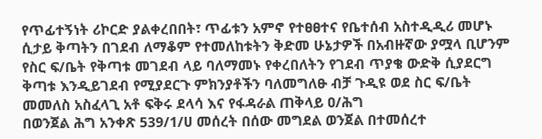የጥፊተኝነት ሪኮርድ ያልቀረበበት፣ ጥፊቱን አምኖ የተፀፀተና የቤተሰብ አስተዲዲሪ መሆኑ ሲታይ ቅጣትን በገደብ ለማቆም የተመለከቱትን ቅድመ ሁኔታዎች በአብዙኛው ያሟላ ቢሆንም የስር ፍ/ቤት የቅጣቱ መገደብ ላይ ባለማመኑ የቀረበለትን የገደብ ጥያቄ ውድቅ ሲያደርግ ቅጣቱ እንዲይገደብ የሚያደርጉ ምክንያቶችን ባለመግለፁ ብቻ ጉዲዩ ወደ ስር ፍ/ቤት መመለስ አስፈላጊ አቶ ፍቅሩ ደላሳ እና የፋዳራል ጠቅላይ ዐ/ሕግ
በወንጀል ሕግ አንቀጽ 539/1/ሀ መሰረት በሰው መግደል ወንጀል በተመሰረተ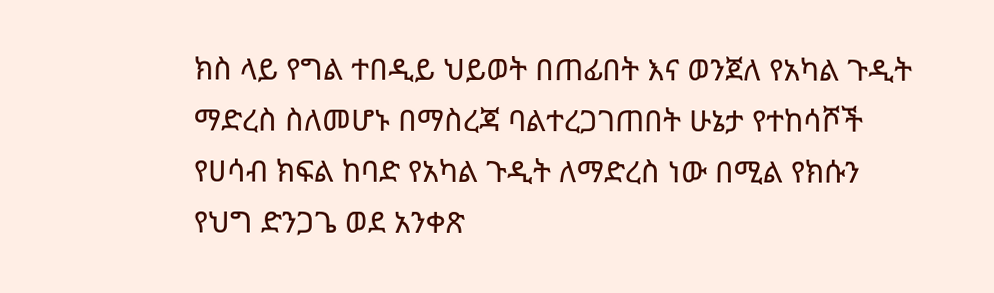ክስ ላይ የግል ተበዲይ ህይወት በጠፊበት እና ወንጀለ የአካል ጉዲት ማድረስ ስለመሆኑ በማስረጃ ባልተረጋገጠበት ሁኔታ የተከሳሾች የሀሳብ ክፍል ከባድ የአካል ጉዲት ለማድረስ ነው በሚል የክሱን የህግ ድንጋጌ ወደ አንቀጽ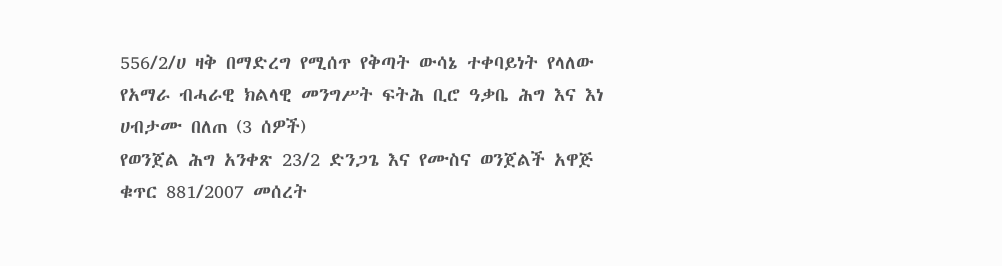556/2/ሀ ዛቅ በማድረግ የሚሰጥ የቅጣት ውሳኔ ተቀባይነት የላለው የአማራ ብሓራዊ ክልላዊ መንግሥት ፍትሕ ቢሮ ዓቃቤ ሕግ እና እነ ሀብታሙ በለጠ (3 ሰዎች)
የወንጀል ሕግ አንቀጽ 23/2 ድንጋጌ እና የሙስና ወንጀልች አዋጅ ቁጥር 881/2007 መሰረት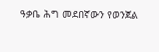ዓቃቤ ሕግ መደበኛውን የወንጀል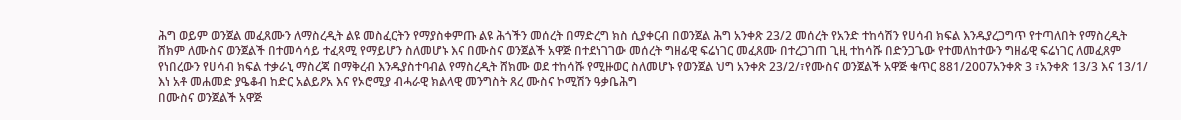ሕግ ወይም ወንጀል መፈጸሙን ለማስረዲት ልዩ መስፈርትን የማያስቀምጡ ልዩ ሕጎችን መሰረት በማድረግ ክስ ሲያቀርብ በወንጀል ሕግ አንቀጽ 23/2 መሰረት የአንድ ተከሳሽን የሀሳብ ክፍል እንዱያረጋግጥ የተጣለበት የማስረዲት ሸክም ለሙስና ወንጀልች በተመሳሳይ ተፈጻሚ የማይሆን ስለመሆኑ እና በሙስና ወንጀልች አዋጅ በተደነገገው መሰረት ግዘፊዊ ፍሬነገር መፈጸሙ በተረጋገጠ ጊዚ ተከሳሹ በድንጋጌው የተመለከተውን ግዘፊዊ ፍሬነገር ለመፈጸም የነበረውን የሀሳብ ክፍል ተቃራኒ ማስረጃ በማቅረብ እንዱያስተባብል የማስረዲት ሸክሙ ወደ ተከሳሹ የሚዙወር ስለመሆኑ የወንጀል ህግ አንቀጽ 23/2/፣የሙስና ወንጀልች አዋጅ ቁጥር 881/2007አንቀጽ 3 ፣አንቀጽ 13/3 እና 13/1/ እነ አቶ መሐመድ ያዔቆብ ከድር አልይዖአ እና የኦሮሚያ ብሓራዊ ክልላዊ መንግስት ጸረ ሙስና ኮሚሽን ዓቃቤሕግ
በሙስና ወንጀልች አዋጅ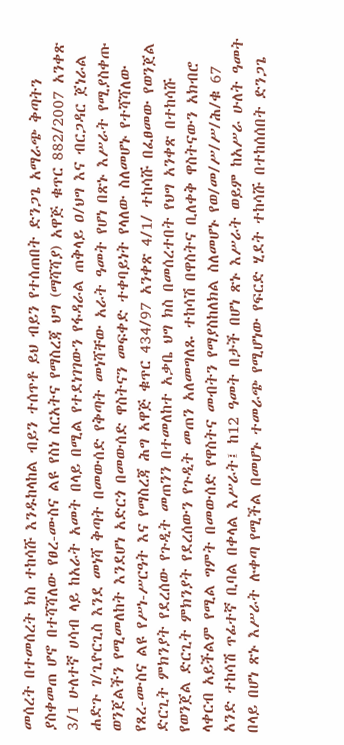መሰረት በተመሰረት ክስ ተከሳሹ እንዱከላከል ብይን ተሰጥቶ ይህ ብይን የተሰጠበት ድንጋጌ አማራጭ ቅጣትን ያስቀመጠ ሆኖ በተሻሻለው የፀረ-ሙስና ልዩ የስነ ስርአትና የማስረጃ ህግ (ማሻሻያ) አዋጅ ቁጥር 882/2007 አንቀጽ 3/1 ሁለተኛ ሀሳብ ላይ ከአራት አመት በላይ በሚል የተደነገገውን የፋዳራል ጠቅላይ ዐ/ህግ እና ብርጋዳር ጀነራል ሐድጉ ገ/ጊዮርጊስ እንደ መነሻ ቅጣት በመውሰድ የቅጣት መነሻቸው አራት ዓመት የሆነ በጽኑ እሥራት የሚያስቀጡ ወንጀልችን የሚመለከት እንደሆነ አድርጎ በመውሰድ ዋስትናን መፍቀድ ተቀባይነት የላለው ስለመሆኑ የተሻሻለው የጸረ-ሙስና ልዩ የሥነ-ሥርዓት እና የማስረጃ ሕግ አዋጅ ቁጥር 434/97 አንቀጽ 4/1/ ተከሳሹ በፈፀመው የወንጀል ድርጊት ምክንያት የደረሰው የጉዲት መጠንን በተመለከተ አቃቤ ህግ ክስ በመሰረተበት የህግ አንቀጽ በተከሳሹ የወንጀል ድርጊት ምክንያት የደረሰውን የጉዲት መጠን አለመግለጹ ተከሳሽ በዋስትና ቢለቀቅ ዋስትናውን አክብሮ ላቀርብ አይችልም የሚል ግምት በመውሰድ የዋስትና መብትን የማያስከለክል ስለመሆኑ የወ/መ/ሥ/ሥ/ሕ/ቁ 67
አንድ ተከሳሽ ጥፊተኛ ቢባል በቀላል እሥራት፤ ከ12 ዓመት በታች በሆነ ጽኑ እሥራት ወይም ከአሥራ ሁለት ዓመት በላይ በሆነ ጽኑ እሥራት ሉቀጣ የሚችል በመሆኑ ተመራጭ የሚሆነው የፍርድ ሂደት ተከሳሹ በተከሰሰበት ድንጋጌ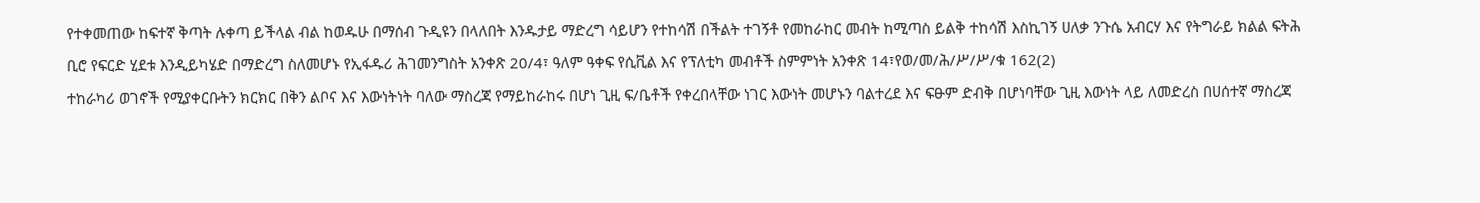የተቀመጠው ከፍተኛ ቅጣት ሉቀጣ ይችላል ብል ከወዱሁ በማሰብ ጉዲዩን በላለበት እንዱታይ ማድረግ ሳይሆን የተከሳሽ በችልት ተገኝቶ የመከራከር መብት ከሚጣስ ይልቅ ተከሳሽ እስኪገኝ ሀለቃ ንጉሴ አብርሃ እና የትግራይ ክልል ፍትሕ ቢሮ የፍርድ ሂደቱ እንዲይካሄድ በማድረግ ስለመሆኑ የኢፋዱሪ ሕገመንግስት አንቀጽ 20/4፣ ዓለም ዓቀፍ የሲቪል እና የፕለቲካ መብቶች ስምምነት አንቀጽ 14፣የወ/መ/ሕ/ሥ/ሥ/ቁ 162(2)
ተከራካሪ ወገኖች የሚያቀርቡትን ክርክር በቅን ልቦና እና እውነትነት ባለው ማስረጃ የማይከራከሩ በሆነ ጊዚ ፍ/ቤቶች የቀረበላቸው ነገር እውነት መሆኑን ባልተረደ እና ፍፁም ድብቅ በሆነባቸው ጊዚ እውነት ላይ ለመድረስ በሀሰተኛ ማስረጃ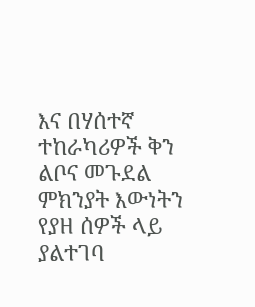እና በሃሰተኛ ተከራካሪዎች ቅን ልቦና መጉደል ምክንያት እውነትን የያዘ ሰዎች ላይ ያልተገባ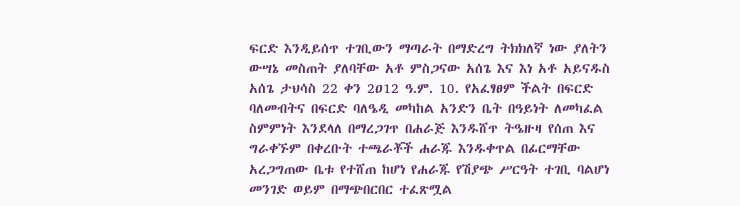ፍርድ እንዲይሰጥ ተገቢውን ማጣራት በማድረግ ትክክለኛ ነው ያለትን ውሣኔ መስጠት ያለባቸው አቶ ምስጋናው አሰጌ እና እነ አቶ አይናዱስ አሰጌ ታህሳስ 22 ቀን 2ዐ12 ዓ.ም. 10. የአፈፃፀም ችልት በፍርድ ባለመብትና በፍርድ ባለዔዲ መካከል አንድን ቤት በዓይነት ለመካፈል ስምምነት እንደላለ በማረጋገጥ በሐራጅ እንዱሸጥ ትዔዙዛ የሰጠ እና ግራቀኙም በቀረቡት ተጫራቾች ሐራጁ እንዱቀጥል በፊርማቸው አረጋግጠው ቤቱ የተሸጠ ከሆነ የሐራጁ የሽያጭ ሥርዓት ተገቢ ባልሆነ መንገድ ወይም በማጭበርበር ተፈጽሟል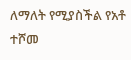ለማለት የሚያስችል የአቶ ተሾመ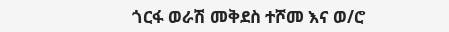ጎርፋ ወራሽ መቅደስ ተሾመ እና ወ/ሮ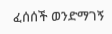ፈሰሰች ወንድማገኝ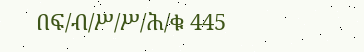በፍ/ብ/ሥ/ሥ/ሕ/ቁ 445